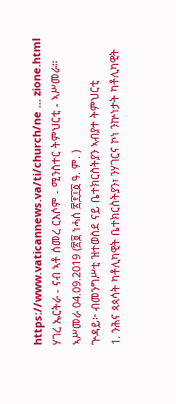https://www.vaticannews.va/ti/church/ne ... zione.html
ሃገረ ኤርትራ - ናብ ኣቶ ሰመረ ርእሶም - ሚንስተር ትምህርቲ - ኣሥመራ።
ኣሥመራ 04.09.2019 (፳፱ ነሓሰ ፳፻፲፩ ዓ. ም. )
ጕዳይ፦ ብመንግሥቲ ዝተወስደ ናይ ቤተክርስትያን ኣብያተ ትምህርቲ
1. ንሕና ጳጳሳት ካቶሊካዊት ቤተክርስትያን፣ ንሃገርና ኮነ ንኵነታት ካቶሊካዊት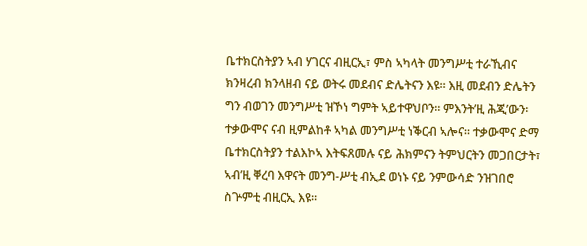ቤተክርስትያን ኣብ ሃገርና ብዚርኢ፣ ምስ ኣካላት መንግሥቲ ተራኺብና ክንዛረብ ክንላዘብ ናይ ወትሩ መደብና ድሌትናን እዩ። እዚ መደብን ድሌትን ግን ብወገን መንግሥቲ ዝኾነ ግምት ኣይተዋህቦን። ምእንት’ዚ ሕጂ’ውን፡ ተቃውሞና ናብ ዚምልከቶ ኣካል መንግሥቲ ነቕርብ ኣሎና። ተቃውሞና ድማ ቤተክርስትያን ተልእኮኣ እትፍጸመሉ ናይ ሕክምናን ትምህርትን መጋበርታት፣ ኣብ’ዚ ቐረባ እዋናት መንግ-ሥቲ ብኢደ ወነኑ ናይ ንምውሳድ ንዝገበሮ ስጕምቲ ብዚርኢ እዩ።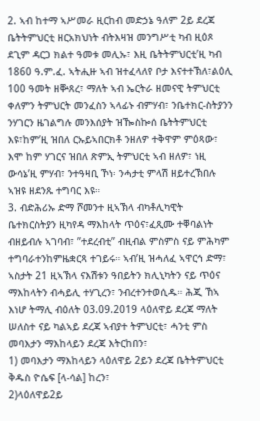2. ኣብ ከተማ ኣሥመራ ዚርከብ መድኃኔ ዓለም 2ይ ደረጃ ቤትትምህርቲ ዘርአክህነት ብትእዛዝ መንግሥቲ ካብ ዚዕጾ ደጊም ዳርጋ ክልተ ዓመቱ መሊኡ፣ እዚ ቤትትምህርቲ’ዚ ካብ 1860 ዓ.ም.ፈ. ኣትሒዙ ኣብ ዝተፈላለየ ቦታ እናተተኽለ፣ልዕሊ 100 ዓመት ዘቝጸረ፣ ማለት ኣብ ኤርትራ ዘመናዊ ትምህርቲ ቀለምን ትምህርት መንፈስን ኣላፊኑ ብምሃብ፣ ንቤተክር-ስትያንን ንሃገርን ዜገልግሉ መንእሰያት ዝዀስኰሰ ቤትትምህርቲ እዩ፣ከም’ዚ ዝበለ ርኡይኣበርክቶ ንዘለዎ ተቅዋም ምዕጻው፣ እሞ ከም ሃገርና ዝበለ ጽምኢ ትምህርቲ ኣብ ዘለዎ፣ ነዚ ውሳኔ’ዚ ምሃብ፣ ንተዓዛቢ ኾነ፡ ንሓታቲ ምላሽ ዘይተረኽበሉ ኣዝዩ ዘደንጹ ተግባር እዩ።
3. ብድሕሪኡ ድማ ሾመንተ ዚኣኽላ ብካቶሊካዊት ቤተክርስትያን ዚካየዳ ማእከላት ጥዕና፣ፈጺሙ ተቐባልነት ብዘይብሉ ኣገባብ፣ ”ተደረብቲ” ብዚብል ምስምስ ናይ ምሕካም ተግባራተንከምዜቋርጻ ተገይሩ። ኣብ’ዚ ዝሓለፈ ኣዋርኅ ድማ፣ ኣስታት 21 ዚኣኽላ ናእሽቱን ዓበይትን ክሊኒካትን ናይ ጥዕና ማእከላትን ብሓይሊ ተሃጊረን፣ ንብረተንተወሲዱ። ሕጂ ኸኣ እነሆ ትማሊ ብዕለት 03.09.2019 ላዕለዋይ ደረጃ ማለት ሠለስተ ናይ ካልኣይ ደረጃ ኣብያተ ትምህርቲ፣ ሓንቲ ምስ መባእታን ማእከላይን ደረጃ እትርከበን፣
1) መባእታን ማእከላይን ላዕለዋይ 2ይን ደረጃ ቤትትምህርቲ ቅዱስ ዮሴፍ [ላ-ሳል] ከረን፣
2)ላዕለዋይ2ይ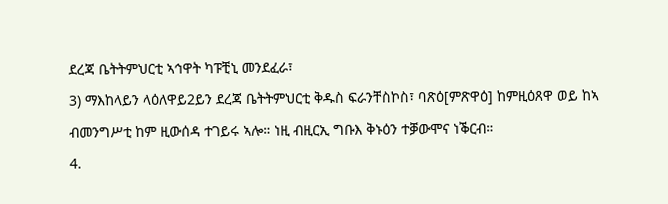ደረጃ ቤትትምህርቲ ኣኅዋት ካፑቺኒ መንደፈራ፣
3) ማእከላይን ላዕለዋይ2ይን ደረጃ ቤትትምህርቲ ቅዱስ ፍራንቸስኮስ፣ ባጽዕ[ምጽዋዕ] ከምዚዕጸዋ ወይ ከኣ ብመንግሥቲ ከም ዚውሰዳ ተገይሩ ኣሎ። ነዚ ብዚርኢ ግቡእ ቅኑዕን ተቓውሞና ነቕርብ።
4.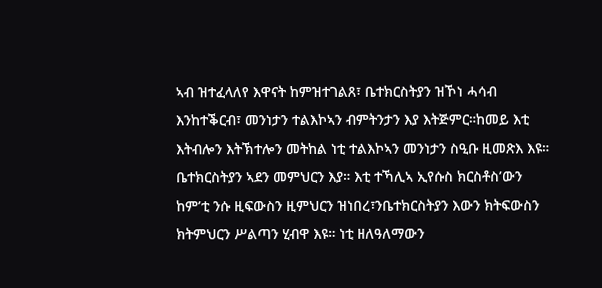ኣብ ዝተፈላለየ እዋናት ከምዝተገልጸ፣ ቤተክርስትያን ዝኾነ ሓሳብ እንከተቕርብ፣ መንነታን ተልእኮኣን ብምትንታን እያ እትጅምር።ከመይ እቲ እትብሎን እትኽተሎን መትከል ነቲ ተልእኮኣን መንነታን ስዒቡ ዚመጽእ እዩ። ቤተክርስትያን ኣደን መምህርን እያ። እቲ ተኻሊኣ ኢየሱስ ክርስቶስ’ውን ከም’ቲ ንሱ ዚፍውስን ዚምህርን ዝነበረ፣ንቤተክርስትያን እውን ክትፍውስን ክትምህርን ሥልጣን ሂብዋ እዩ። ነቲ ዘለዓለማውን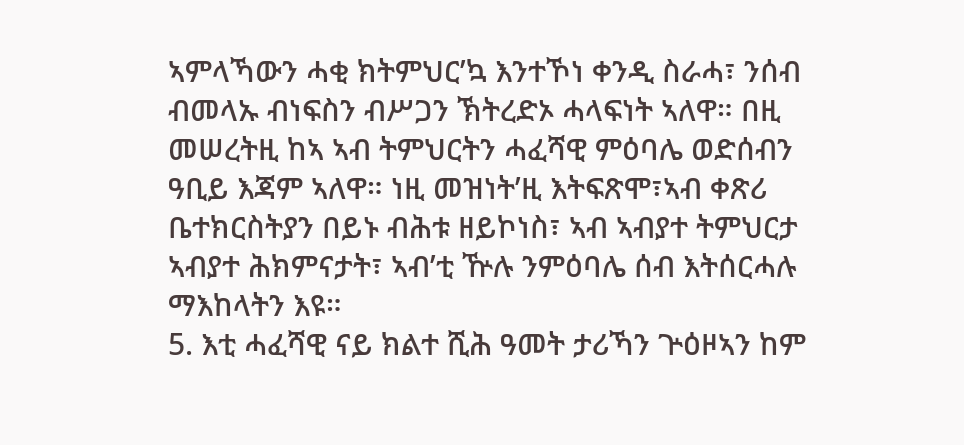ኣምላኻውን ሓቂ ክትምህር’ኳ እንተኾነ ቀንዲ ስራሓ፣ ንሰብ ብመላኡ ብነፍስን ብሥጋን ኽትረድኦ ሓላፍነት ኣለዋ። በዚ መሠረትዚ ከኣ ኣብ ትምህርትን ሓፈሻዊ ምዕባሌ ወድሰብን ዓቢይ እጃም ኣለዋ። ነዚ መዝነት’ዚ እትፍጽሞ፣ኣብ ቀጽሪ ቤተክርስትያን በይኑ ብሕቱ ዘይኮነስ፣ ኣብ ኣብያተ ትምህርታ ኣብያተ ሕክምናታት፣ ኣብ’ቲ ዅሉ ንምዕባሌ ሰብ እትሰርሓሉ ማእከላትን እዩ።
5. እቲ ሓፈሻዊ ናይ ክልተ ሺሕ ዓመት ታሪኻን ጕዕዞኣን ከም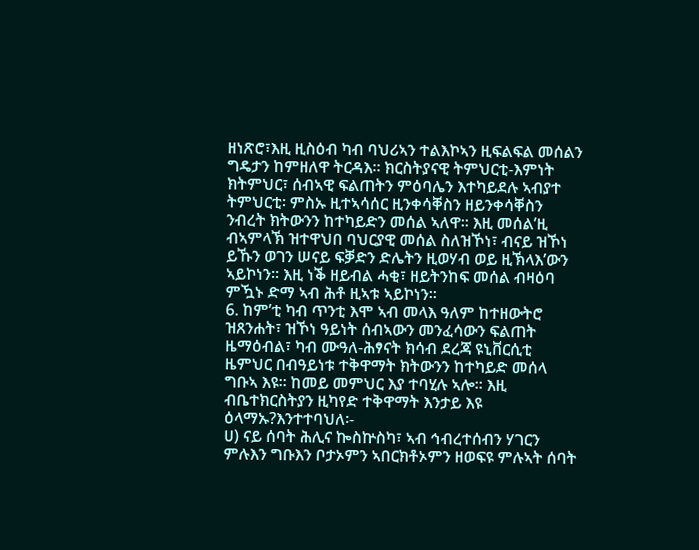ዘነጽሮ፣እዚ ዚስዕብ ካብ ባህሪኣን ተልእኮኣን ዚፍልፍል መሰልን ግዴታን ከምዘለዋ ትርዳእ። ክርስትያናዊ ትምህርቲ-እምነት ክትምህር፣ ሰብኣዊ ፍልጠትን ምዕባሌን እተካይደሉ ኣብያተ ትምህርቲ፡ ምስኡ ዚተኣሳሰር ዚንቀሳቐስን ዘይንቀሳቐስን ንብረት ክትውንን ከተካይድን መሰል ኣለዋ። እዚ መሰል’ዚ ብኣምላኽ ዝተዋህበ ባህርያዊ መሰል ስለዝኾነ፣ ብናይ ዝኾነ ይኹን ወገን ሠናይ ፍቓድን ድሌትን ዚወሃብ ወይ ዚኽላእ’ውን ኣይኮነን። እዚ ነቕ ዘይብል ሓቂ፣ ዘይትንከፍ መሰል ብዛዕባ ምዃኑ ድማ ኣብ ሕቶ ዚኣቱ ኣይኮነን።
6. ከም’ቲ ካብ ጥንቲ እሞ ኣብ መላእ ዓለም ከተዘውትሮ ዝጸንሐት፣ ዝኾነ ዓይነት ሰብኣውን መንፈሳውን ፍልጠት ዜማዕብል፣ ካብ ሙዓለ-ሕፃናት ክሳብ ደረጃ ዩኒቨርሲቲ ዜምህር በብዓይነቱ ተቅዋማት ክትውንን ከተካይድ መሰላ ግቡኣ እዩ። ከመይ መምህር እያ ተባሂሉ ኣሎ። እዚ ብቤተክርስትያን ዚካየድ ተቅዋማት እንታይ እዩ ዕላማኡ?እንተተባህለ፡-
ሀ) ናይ ሰባት ሕሊና ኰስኵስካ፣ ኣብ ኅብረተሰብን ሃገርን ምሉእን ግቡእን ቦታኦምን ኣበርክቶኦምን ዘወፍዩ ምሉኣት ሰባት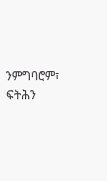ንምግባሮም፣ ፍትሕን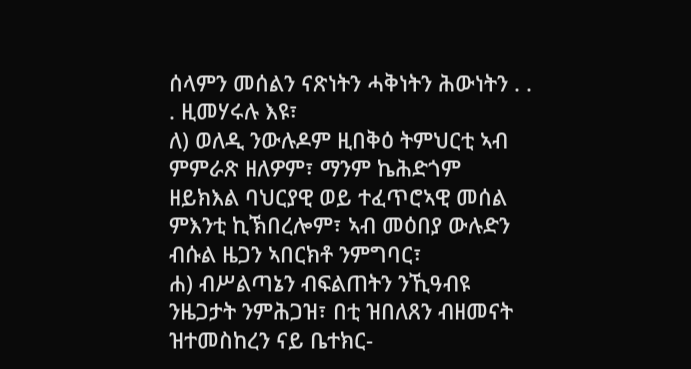ሰላምን መሰልን ናጽነትን ሓቅነትን ሕውነትን . . . ዚመሃሩሉ እዩ፣
ለ) ወለዲ ንውሉዶም ዚበቅዕ ትምህርቲ ኣብ ምምራጽ ዘለዎም፣ ማንም ኬሕድጎም ዘይክእል ባህርያዊ ወይ ተፈጥሮኣዊ መሰል ምእንቲ ኪኽበረሎም፣ ኣብ መዕበያ ውሉድን ብሱል ዜጋን ኣበርክቶ ንምግባር፣
ሐ) ብሥልጣኔን ብፍልጠትን ንኺዓብዩ ንዜጋታት ንምሕጋዝ፣ በቲ ዝበለጸን ብዘመናት ዝተመስከረን ናይ ቤተክር-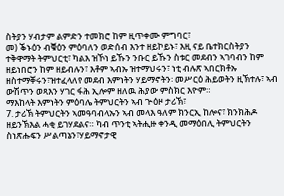ስትያን ሃብታም ልምድን ተመክሮ ከም ዚጥቀሙ ምግባር፣
መ) ቕኑዕን ብቑዕን ምዕባለን ወድሰብ እንተ ዘይኮይኑ፣ እዚ ናይ ቤተክርስትያን ተቅዋማት ትምህርቲ፣ ካልእ ዝኾነ ይኹን ንቡር ይኹን ስቱር መደብን ኣገባብን ከም ዘይነበሮን ከም ዘይብሉን፣ እቶም ኣብኡ ዝተማህሩን፣ ነቲ ብሉጽ ኣበርክቶኡ ዘስተማቐሩን፣ዝተፈላለየ መደብ እምነትን ሃይማኖትን፡ መሥርዕ ሕይወትን ዚኽተሉ፣ ኣብ ውሽጥን ወጻእን ሃገር ፋሕ ኢሎም ዘለዉ ሕያው ምስክር እዮም።
ማእከላት እምነትን ምዕባሌ ትምህርትን ኣብ ጕዕዞ ታሪኽ፣
7. ታሪኽ ትምህርትን ኣመዓባብላኡን ኣብ መላእ ዓለም ክንርኢ ከሎና፣ ክንክሕዶ ዘይንኽእል ሓቂ ይገሃደልና። ካብ ጥንቲ ኣትሒዙ ቀንዲ መማዕበሊ ትምህርትን ስነጽሑፍን ሥልጣኔን፣ሃይማኖታዊ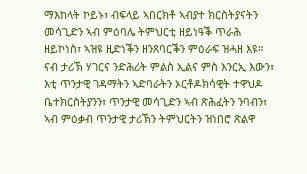ማእከላት ኮይኑ፣ ብፍላይ ኣበርክቶ ኣብያተ ክርስትያናትን መሳጊድን ኣብ ምዕባሌ ትምህርቲ ዘይነዓቕ ጥራሕ ዘይኮነስ፣ ኣዝዩ ዚድነቕን ዘንጸባርቕን ምዕራፍ ዝሓዘ እዩ።
ናብ ታሪኽ ሃገርና ንድሕሪት ምልስ ኢልና ምስ እንርኢ እውን፣ እቲ ጥንታዊ ገዳማትን ኣድባራትን ኦርቶዶክሳዊት ተዋህዶ ቤተክርስትያንን፣ ጥንታዊ መሳጊድን ኣብ ጽሕፈትን ንባብን፣ ኣብ ምዕቃብ ጥንታዊ ታሪኽን ትምህርትን ዝነበሮ ጽልዋ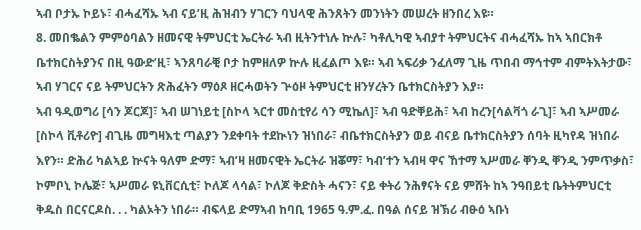ኣብ ቦታኡ ኮይኑ፣ ብሓፈሻኡ ኣብ ናይ’ዚ ሕዝብን ሃገርን ባህላዊ ሕንጸትን መንነትን መሠረት ዘንበረ እዩ።
8. መበቈልን ምምዕባልን ዘመናዊ ትምህርቲ ኤርትራ ኣብ ዚትንተነሉ ኵሉ፣ ካቶሊካዊ ኣብያተ ትምህርትና ብሓፈሻኡ ከኣ ኣበርክቶ ቤተክርስትያንና በዚ ዓውድ’ዚ፣ ኣንጸባራቒ ቦታ ከምዘለዎ ኵሉ ዚፈልጦ እዩ። ኣብ ኣፍሪቃ ንፈለማ ጊዜ ጥበብ ማኅተም ብምትእትታው፣ ኣብ ሃገርና ናይ ትምህርትን ጽሕፈትን ማዕጾ ዘርሓወትን ጕዕዞ ትምህርቲ ዘንሃረትን ቤተክርስትያን እያ።
ኣብ ዓዲወግሪ [ሳን ጆርጆ]፣ ኣብ ሠገነይቲ [ስኮላ ኣርተ መስቲየሪ ሳን ሚኬለ]፣ ኣብ ዓድቐይሕ፣ ኣብ ከረን[ሳልቫጎ ራጊ]፣ ኣብ ኣሥመራ [ስኮላ ቪቶሪዮ] ብጊዜ መግዛእቲ ጣልያን ንደቀባት ተደኲነን ዝነበራ፣ ብቤተክርስትያን ወይ ብናይ ቤተክርስትያን ሰባት ዚካየዳ ዝነበራ እየን። ድሕሪ ካልኣይ ኵናት ዓለም ድማ፣ ኣብ’ዛ ዘመናዊት ኤርትራ ዝቖማ፣ ካብ’ተን ኣብዛ ዋና ኸተማ ኣሥመራ ቐንዲ ቐንዲ ንምጥቃስ፣ ኮምቦኒ ኮሌጅ፣ ኣሥመራ ዩኒቨርሲቲ፣ ኮለጆ ላሳል፣ ኮለጆ ቅድስት ሓናን፣ ናይ ቀትሪ ንሕፃናት ናይ ምሸት ከኣ ንዓበይቲ ቤትትምህርቲ ቅዱስ በርናርዶስ. . . ካልኦትን ነበራ። ብፍላይ ድማኣብ ከባቢ 1965 ዓ.ም.ፈ. በዓል ሰናይ ዝኽሪ ብፁዕ ኣቡነ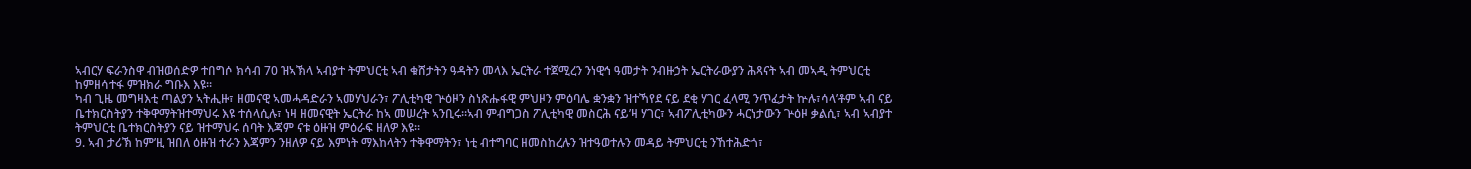ኣብርሃ ፍራንስዋ ብዝወሰድዎ ተበግሶ ክሳብ 70 ዝኣኽላ ኣብያተ ትምህርቲ ኣብ ቁሸታትን ዓዳትን መላእ ኤርትራ ተጀሚረን ንነዊኅ ዓመታት ንብዙኃት ኤርትራውያን ሕጻናት ኣብ መኣዲ ትምህርቲ ከምዘሳተፋ ምዝክራ ግቡእ እዩ።
ካብ ጊዜ መግዛእቲ ጣልያን ኣትሒዙ፣ ዘመናዊ ኣመሓዳድራን ኣመሃህራን፣ ፖሊቲካዊ ጕዕዞን ስነጽሑፋዊ ምህዞን ምዕባሌ ቋንቋን ዝተኻየደ ናይ ደቂ ሃገር ፈላሚ ንጥፈታት ኵሉ፣ሳላ’ቶም ኣብ ናይ ቤተክርስትያን ተቅዋማትዝተማህሩ እዩ ተሰላሲሉ፣ ነዛ ዘመናዊት ኤርትራ ከኣ መሠረት ኣንቢሩ።ኣብ ምብግጋስ ፖሊቲካዊ መስርሕ ናይ’ዛ ሃገር፣ ኣብፖሊቲካውን ሓርነታውን ጕዕዞ ቃልሲ፣ ኣብ ኣብያተ ትምህርቲ ቤተክርስትያን ናይ ዝተማህሩ ሰባት እጃም ናቱ ዕዙዝ ምዕራፍ ዘለዎ እዩ።
9. ኣብ ታሪኽ ከም’ዚ ዝበለ ዕዙዝ ተራን እጃምን ንዘለዎ ናይ እምነት ማእከላትን ተቅዋማትን፣ ነቲ ብተግባር ዘመስከረሉን ዝተዓወተሉን መዳይ ትምህርቲ ንኸተሕድጎ፣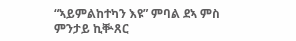“ኣይምልከተካን እዩ” ምባል ደኣ ምስ ምንታይ ኪቝጸር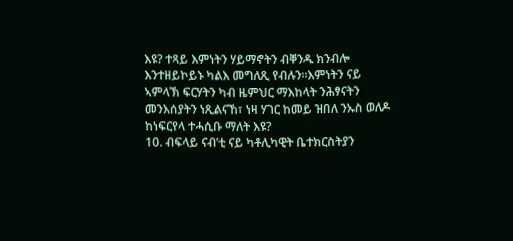እዩ? ተጻይ እምነትን ሃይማኖትን ብቐንዱ ክንብሎ እንተዘይኮይኑ ካልእ መግለጺ የብሉን።እምነትን ናይ ኣምላኽ ፍርሃትን ካብ ዜምህር ማእከላት ንሕፃናትን መንእሰያትን ነጺልናኸ፣ ነዛ ሃገር ከመይ ዝበለ ንኡስ ወለዶ ከነፍርየላ ተሓሲቡ ማለት እዩ?
10. ብፍላይ ናብ’ቲ ናይ ካቶሊካዊት ቤተክርስትያን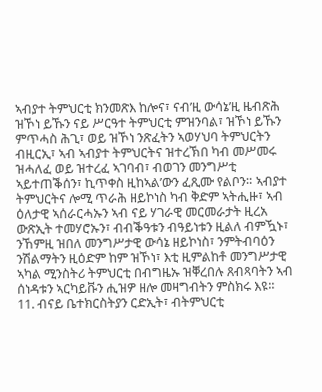ኣብያተ ትምህርቲ ክንመጽእ ከሎና፣ ናብ’ዚ ውሳኔ’ዚ ዜብጽሕ ዝኾነ ይኹን ናይ ሥርዓተ ትምህርቲ ምዝንባል፣ ዝኾነ ይኹን ምጥሓስ ሕጊ፣ ወይ ዝኾነ ንጽፈትን ኣወሃህባ ትምህርትን ብዚርኢ፣ ኣብ ኣብያተ ትምህርትና ዝተረኽበ ካብ መሥመሩ ዝሓለፈ ወይ ዝተረፈ ኣገባብ፣ ብወገን መንግሥቲ ኣይተጠቕሰን፣ ኪጥቀስ ዚከኣል’ውን ፈጺሙ የልቦን። ኣብያተ ትምህርትና ሎሚ ጥራሕ ዘይኮነስ ካብ ቅድም ኣትሒዙ፣ ኣብ ዕለታዊ ኣሰራርሓኡን ኣብ ናይ ሃገራዊ መርመራታት ዚረአ ውጽኢት ተመሃሮኡን፣ ብብቕዓቱን ብዓይነቱን ዚልለ ብምዃኑ፣ ንኸምዚ ዝበለ መንግሥታዊ ውሳኔ ዘይኮነስ፣ ንምትብባዕን ንሽልማትን ዚዕድም ከም ዝኾነ፣ እቲ ዚምልከቶ መንግሥታዊ ኣካል ሚንስትሪ ትምህርቲ በብግዜኡ ዝቐረበሉ ጸብጻባትን ኣብ ሰነዳቱን ኣርካይቩን ሒዝዎ ዘሎ መዛግብትን ምስክሩ እዩ።
11. ብናይ ቤተክርስትያን ርድኢት፣ ብትምህርቲ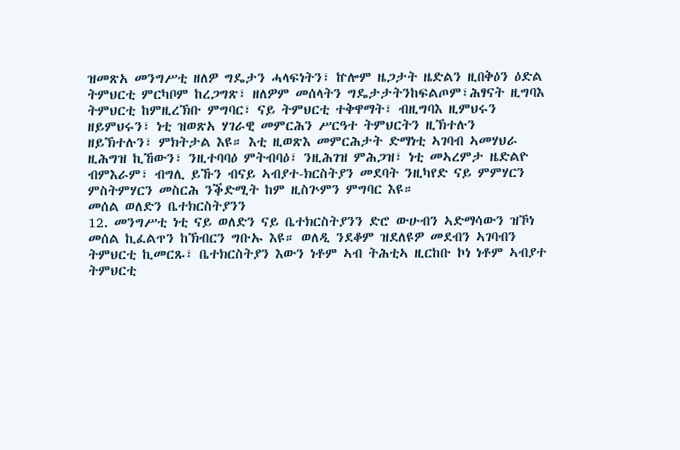ዝመጽአ መንግሥቲ ዘለዎ ግዴታን ሓላፍነትን፣ ኵሎም ዜጋታት ዜድልን ዚበቅዕን ዕድል ትምህርቲ ምርካቦም ከረጋግጽ፣ ዘለዎም መሰላትን ግዴታታትንከፍልጦም፣ሕፃናት ዚግባእ ትምህርቲ ከምዚረኽቡ ምግባር፣ ናይ ትምህርቲ ተቅዋማት፣ ብዚግባእ ዚምህሩን ዘይምህሩን፣ ነቲ ዝወጽአ ሃገራዊ መምርሕን ሥርዓተ ትምህርትን ዚኽተሉን ዘይኽተሉን፣ ምክትታል እዩ። እቲ ዚወጽእ መምርሕታት ድማነቲ ኣገባብ ኣመሃህራ ዚሕግዝ ኪኸውን፣ ንዚተባባዕ ምትብባዕ፣ ንዚሕገዝ ምሕጋዝ፣ ነቲ መኣረምታ ዜድልዮ ብምእራም፣ ብግሊ ይኹን ብናይ ኣብያተ-ክርስትያን መደባት ንዚካየድ ናይ ምምሃርን ምስትምሃርን መስርሕ ንቕድሚት ከም ዚስጕምን ምግባር እዩ።
መሰል ወለድን ቤተክርስትያንን
12. መንግሥቲ ነቲ ናይ ወለድን ናይ ቤተክርስትያንን ድሮ ውሁብን ኣድማሳውን ዝኾነ መሰል ኪፈልጥን ከኽብርን ግቡኡ እዩ። ወለዲ ንደቆም ዝደለዩዎ መደብን ኣገባብን ትምህርቲ ኪመርጹ፣ ቤተክርስትያን እውን ነቶም ኣብ ትሕቲኣ ዚርከቡ ኮነ ነቶም ኣብያተ ትምህርቲ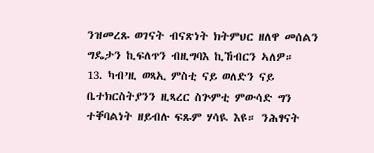ንዝመረጹ ወገናት ብናጽነት ክትምህር ዘለዋ መሰልን ግዴታን ኪፍለጥን ብዚግባእ ኪኸብርን ኣለዎ።
13. ካብ’ዚ ወጻኢ ምስቲ ናይ ወለድን ናይ ቤተክርስትያንን ዚጻረር ስጕምቲ ምውሳድ ግን ተቐባልነት ዘይብሉ ፍጹም ሃሳዪ እዩ። ንሕፃናት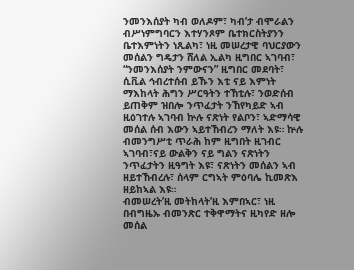ንመንእሰያት ካብ ወለዶም፣ ካብ’ታ ብሞራልን ብሥነምግባርን እተሃንጾም ቤተክርስትያንን ቤተእምነትን ነጺልካ፣ ነዚ መሠረታዊ ባህርያውን መሰልን ግዴታን ሸለል ኢልካ ዚግበር ኣገባብ፣ “ንመንእሰያት ንምውናን” ዚግበር መደባት፣ ሲቪል ኅብረተሰብ ይኹን እቲ ናይ እምነት ማእከላት ሕግን ሥርዓትን ተኸቲሉ፣ ንወድሰብ ይጠቅም ዝበሎ ንጥፈታት ንኸየካይድ ኣብ ዚዕገተሉ ኣገባብ ኵሉ ናጽነት የልቦን፣ ኣድማሳዊ መሰል ሰብ እውን ኣይተኸብረን ማለት እዩ። ኵሉ ብመንግሥቲ ጥራሕ ከም ዚግበት ዚገብር ኣገባብ፣ናይ ውልቅን ናይ ግልን ናጽነትን ንጥፈታትን ዚዓግት እዩ፣ ናጽነትን መሰልን ኣብ ዘይተኸብረሉ፣ ሰላም ርግኣት ምዕባሌ ኪመጽእ ዘይከኣል እዩ።
ብመሠረት’ዚ መትከላት’ዚ እምበኣር፣ ነዚ በብግዜኡ ብመንጽር ተቅዋማትና ዚካየድ ዘሎ መሰል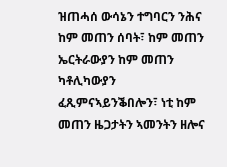ዝጠሓሰ ውሳኔን ተግባርን ንሕና ከም መጠን ሰባት፣ ከም መጠን ኤርትራውያን ከም መጠን ካቶሊካውያን ፈጺምናኣይንቕበሎን፣ ነቲ ከም መጠን ዜጋታትን ኣመንትን ዘሎና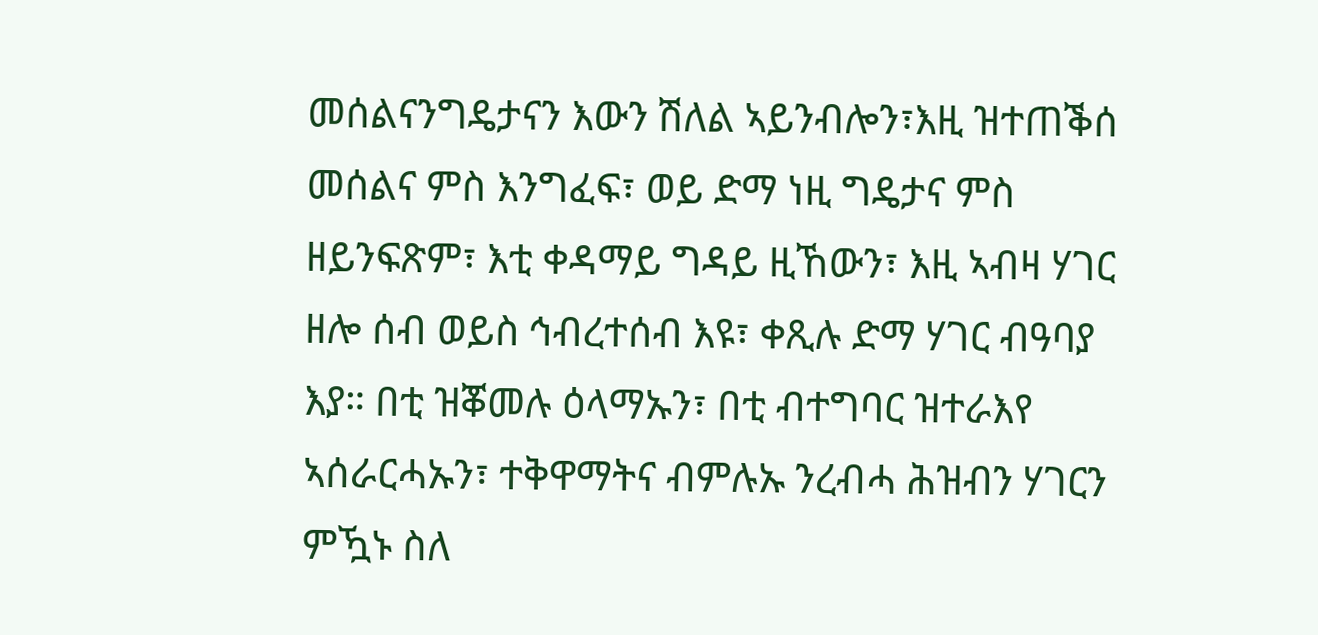መሰልናንግዴታናን እውን ሽለል ኣይንብሎን፣እዚ ዝተጠቕሰ መሰልና ምስ እንግፈፍ፣ ወይ ድማ ነዚ ግዴታና ምስ ዘይንፍጽም፣ እቲ ቀዳማይ ግዳይ ዚኸውን፣ እዚ ኣብዛ ሃገር ዘሎ ሰብ ወይስ ኅብረተሰብ እዩ፣ ቀጺሉ ድማ ሃገር ብዓባያ እያ። በቲ ዝቖመሉ ዕላማኡን፣ በቲ ብተግባር ዝተራእየ ኣሰራርሓኡን፣ ተቅዋማትና ብምሉኡ ንረብሓ ሕዝብን ሃገርን ምዃኑ ስለ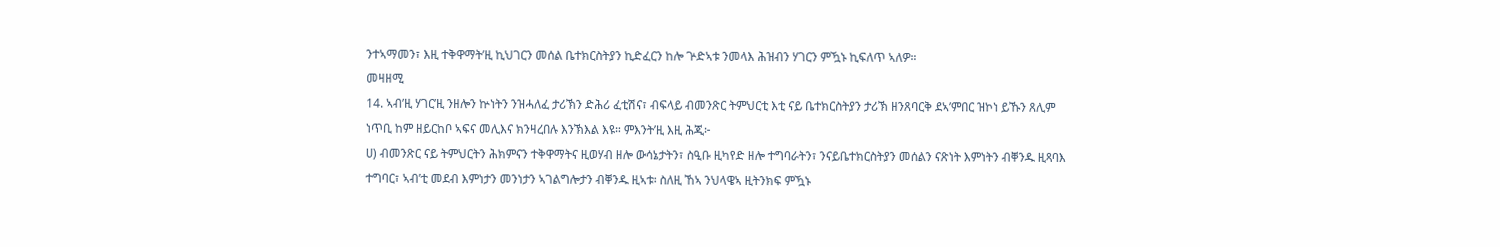ንተኣማመን፣ እዚ ተቅዋማት’ዚ ኪህገርን መሰል ቤተክርስትያን ኪድፈርን ከሎ ጕድኣቱ ንመላእ ሕዝብን ሃገርን ምዃኑ ኪፍለጥ ኣለዎ።
መዛዘሚ
14. ኣብ’ዚ ሃገር’ዚ ንዘሎን ኵነትን ንዝሓለፈ ታሪኽን ድሕሪ ፈቲሽና፣ ብፍላይ ብመንጽር ትምህርቲ እቲ ናይ ቤተክርስትያን ታሪኽ ዘንጸባርቅ ደኣ’ምበር ዝኮነ ይኹን ጸሊም ነጥቢ ከም ዘይርከቦ ኣፍና መሊእና ክንዛረበሉ እንኽእል እዩ። ምእንት’ዚ እዚ ሕጂ፦
ሀ) ብመንጽር ናይ ትምህርትን ሕክምናን ተቅዋማትና ዚወሃብ ዘሎ ውሳኔታትን፣ ስዒቡ ዚካየድ ዘሎ ተግባራትን፣ ንናይቤተክርስትያን መሰልን ናጽነት እምነትን ብቐንዱ ዚጻባእ ተግባር፣ ኣብ’ቲ መደብ እምነታን መንነታን ኣገልግሎታን ብቐንዱ ዚኣቱ፡ ስለዚ ኸኣ ንህላዌኣ ዚትንክፍ ምዃኑ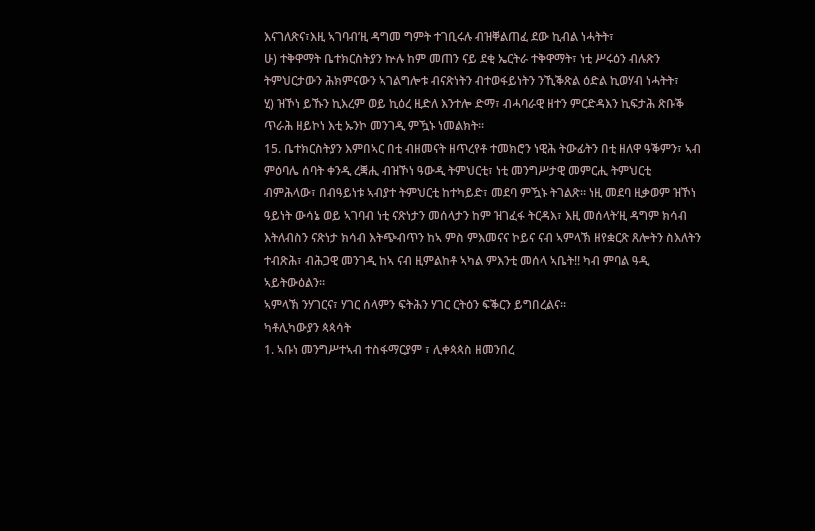እናገለጽና፣እዚ ኣገባብ’ዚ ዳግመ ግምት ተገቢሩሉ ብዝቐልጠፈ ደው ኪብል ነሓትት፣
ሁ) ተቅዋማት ቤተክርስትያን ኵሉ ከም መጠን ናይ ደቂ ኤርትራ ተቅዋማት፣ ነቲ ሥሩዕን ብሉጽን ትምህርታውን ሕክምናውን ኣገልግሎቱ ብናጽነትን ብተወፋይነትን ንኺቕጽል ዕድል ኪወሃብ ነሓትት፣
ሂ) ዝኾነ ይኹን ኪእረም ወይ ኪዕረ ዚድለ እንተሎ ድማ፣ ብሓባራዊ ዘተን ምርድዳእን ኪፍታሕ ጽቡቕ ጥራሕ ዘይኮነ እቲ ኡንኮ መንገዲ ምዃኑ ነመልክት።
15. ቤተክርስትያን እምበኣር በቲ ብዘመናት ዘጥረየቶ ተመክሮን ነዊሕ ትውፊትን በቲ ዘለዋ ዓቕምን፣ ኣብ ምዕባሌ ሰባት ቀንዲ ረቛሒ ብዝኾነ ዓውዲ ትምህርቲ፣ ነቲ መንግሥታዊ መምርሒ ትምህርቲ ብምሕላው፣ በብዓይነቱ ኣብያተ ትምህርቲ ከተካይድ፣ መደባ ምዃኑ ትገልጽ። ነዚ መደባ ዚቃወም ዝኾነ ዓይነት ውሳኔ ወይ ኣገባብ ነቲ ናጽነታን መሰላታን ከም ዝገፈፋ ትርዳእ፣ እዚ መሰላት’ዚ ዳግም ክሳብ እትለብስን ናጽነታ ክሳብ እትጭብጥን ከኣ ምስ ምእመናና ኮይና ናብ ኣምላኽ ዘየቋርጽ ጸሎትን ስእለትን ተብጽሕ፣ ብሕጋዊ መንገዲ ከኣ ናብ ዚምልከቶ ኣካል ምእንቲ መሰላ ኣቤት!! ካብ ምባል ዓዲ ኣይትውዕልን።
ኣምላኽ ንሃገርና፣ ሃገር ሰላምን ፍትሕን ሃገር ርትዕን ፍቕርን ይግበረልና።
ካቶሊካውያን ጳጳሳት
1. ኣቡነ መንግሥተኣብ ተስፋማርያም ፣ ሊቀጳጳስ ዘመንበረ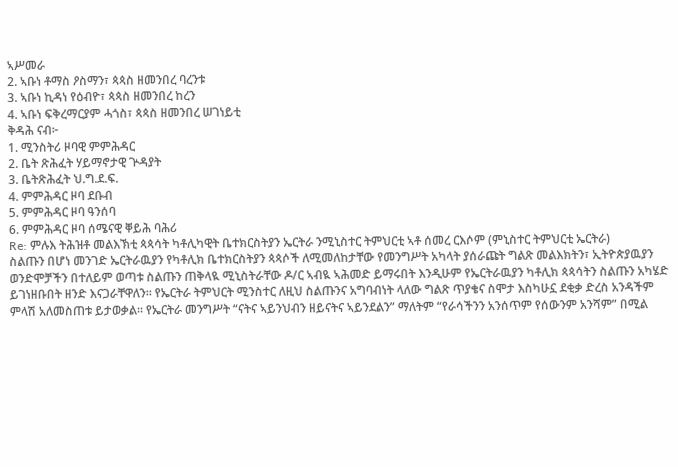ኣሥመራ
2. ኣቡነ ቶማስ ዖስማን፣ ጳጳስ ዘመንበረ ባረንቱ
3. ኣቡነ ኪዳነ የዕብዮ፣ ጳጳስ ዘመንበረ ከረን
4. ኣቡነ ፍቅረማርያም ሓጎስ፣ ጳጳስ ዘመንበረ ሠገነይቲ
ቅዳሕ ናብ፦
1. ሚንስትሪ ዞባዊ ምምሕዳር
2. ቤት ጽሕፈት ሃይማኖታዊ ጕዳያት
3. ቤትጽሕፈት ህ.ግ.ደ.ፍ.
4. ምምሕዳር ዞባ ደቡብ
5. ምምሕዳር ዞባ ዓንሰባ
6. ምምሕዳር ዞባ ሰሜናዊ ቐይሕ ባሕሪ
Re: ምሉእ ትሕዝቶ መልእኽቲ ጳጳሳት ካቶሊካዊት ቤተክርስትያን ኤርትራ ንሚኒስተር ትምህርቲ ኣቶ ሰመረ ርእሶም (ምኒስተር ትምህርቲ ኤርትራ)
ስልጡን በሆነ መንገድ ኤርትራዉያን የካቶሊክ ቤተክርስትያን ጳጳሶች ለሚመለከታቸው የመንግሥት አካላት ያሰራጩት ግልጽ መልእክትን፣ ኢትዮጵያዉያን ወንድሞቻችን በተለይም ወጣቱ ስልጡን ጠቅላዪ ሚኒስትራቸው ዶ/ር ኣብዪ ኣሕመድ ይማሩበት እንዲሁም የኤርትራዉያን ካቶሊክ ጳጳሳትን ስልጡን አካሄድ ይገነዘቡበት ዘንድ እናጋራቸዋለን። የኤርትራ ትምህርት ሚንስተር ለዚህ ስልጡንና አግባብነት ላለው ግልጽ ጥያቄና ስሞታ እስካሁኗ ደቂቃ ድረስ አንዳችም ምላሽ አለመስጠቱ ይታወቃል። የኤርትራ መንግሥት “ናትና ኣይንህብን ዘይናትና ኣይንደልን” ማለትም “የራሳችንን አንሰጥም የሰውንም አንሻም” በሚል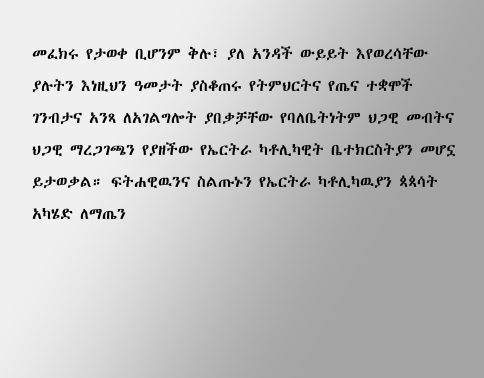መፈክሩ የታወቀ ቢሆንም ቅሉ፣ ያለ አንዳች ውይይት እየወረሳቸው ያሉትን እነዚህን ዓመታት ያስቆጠሩ የትምህርትና የጤና ተቋሞች ገንብታና አንጻ ለአገልግሎት ያበቃቻቸው የባለቤትነትም ህጋዊ መብትና ህጋዊ ማረጋገጫን የያዘችው የኤርትራ ካቶሊካዊት ቤተክርስትያን መሆኗ ይታወቃል። ፍትሐዊዉንና ስልጡኑን የኤርትራ ካቶሊካዉያን ጳጳሳት አካሄድ ለማጤን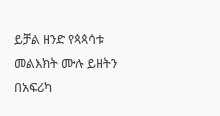ይቻል ዘንድ የጳጳሳቱ መልእክት ሙሉ ይዘትን በአፍሪካ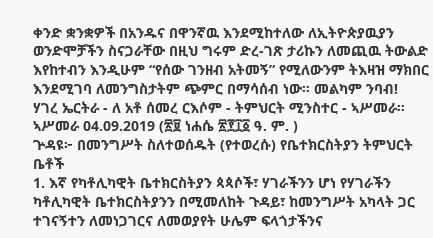ቀንድ ቋንቋዎች በአንዱና በዋንኛዉ እንደሚከተለው ለኢትዮጵያዉያን ወንድሞቻችን ስናጋራቸው በዚህ ግሩም ድረ-ገጽ ታሪኩን ለመጪዉ ትውልድ እየከተብን እንዲሁም “የሰው ገንዘብ አትመኝ” የሚለውንም ትእዛዝ ማክበር እንደሚገባ ለመንግስታትም ጭምር በማሳሰብ ነው። መልካም ንባብ!
ሃገረ ኤርትራ - ለ አቶ ሰመረ ርእሶም - ትምህርት ሚንስተር - ኣሥመራ።
ኣሥመራ 04.09.2019 (፳፱ ነሐሴ ፳፻፲፩ ዓ. ም. )
ጕዳዩ፦ በመንግሥት ስለተወሰዱት (የተወረሱ) የቤተክርስትያን ትምህርት ቤቶች
1. እኛ የካቶሊካዊት ቤተክርስትያን ጳጳሶች፣ ሃገራችንን ሆነ የሃገራችን ካቶሊካዊት ቤተክርስትያንን በሚመለከት ጉዳይ፣ ከመንግሥት አካላት ጋር ተገናኝተን ለመነጋገርና ለመወያየት ሁሌም ፍላጎታችንና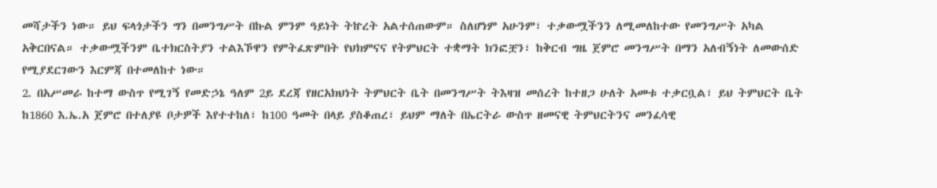መሻታችን ነው። ይህ ፍላጎታችን ግን በመንግሥት በኩል ምንም ዓይነት ትኵረት አልተሰጠውም። ስለሆነም አሁንም፣ ተቃውሟችንን ለሚመለከተው የመንግሥት አካል አቅርበናል። ተቃውሟችንም ቤተክርስትያን ተልእኾዋን የምትፈጽምበት የህክምናና የትምህርት ተቋማት ክንፎቿን፣ ከቅርብ ግዜ ጀምሮ መንግሥት በማን አለብኝነት ለመውሰድ የሚያደርገውን እርምጃ በተመለከተ ነው።
2. በአሥመራ ከተማ ውስጥ የሚገኝ የመድኃኔ ዓለም 2ይ ደረጃ የዘርአክህነት ትምህርት ቤት በመንግሥት ትእዛዝ መሰረት ከተዘጋ ሁለት አመቱ ተቃርቧል፣ ይህ ትምህርት ቤት ከ1860 እ.ኤ.አ ጀምሮ በተለያዩ ቦታዎች እየተተከለ፣ ከ100 ዓመት በላይ ያስቆጠረ፣ ይህም ማለት በኤርትራ ውስጥ ዘመናዊ ትምህርትንና መንፈሳዊ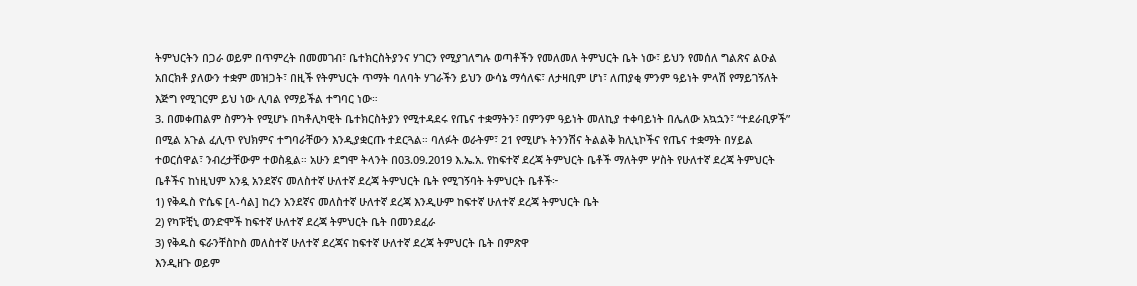ትምህርትን በጋራ ወይም በጥምረት በመመገብ፣ ቤተክርስትያንና ሃገርን የሚያገለግሉ ወጣቶችን የመለመለ ትምህርት ቤት ነው፣ ይህን የመሰለ ግልጽና ልዑል አበርክቶ ያለውን ተቋም መዝጋት፣ በዚች የትምህርት ጥማት ባለባት ሃገራችን ይህን ውሳኔ ማሳለፍ፣ ለታዛቢም ሆነ፣ ለጠያቂ ምንም ዓይነት ምላሽ የማይገኝለት እጅግ የሚገርም ይህ ነው ሊባል የማይችል ተግባር ነው።
3. በመቀጠልም ስምንት የሚሆኑ በካቶሊካዊት ቤተክርስትያን የሚተዳደሩ የጤና ተቋማትን፣ በምንም ዓይነት መለኪያ ተቀባይነት በሌለው አኳኋን፣ “ተደራቢዎች” በሚል አጉል ፈሊጥ የህክምና ተግባራቸውን እንዲያቋርጡ ተደርጓል። ባለፉት ወራትም፣ 21 የሚሆኑ ትንንሽና ትልልቅ ክሊኒኮችና የጤና ተቋማት በሃይል ተወርሰዋል፣ ንብረታቸውም ተወስዷል። አሁን ደግሞ ትላንት በ03.09.2019 እ.ኤ.አ. የከፍተኛ ደረጃ ትምህርት ቤቶች ማለትም ሦስት የሁለተኛ ደረጃ ትምህርት ቤቶችና ከነዚህም አንዷ አንደኛና መለስተኛ ሁለተኛ ደረጃ ትምህርት ቤት የሚገኝባት ትምህርት ቤቶች፦
1) የቅዱስ ዮሴፍ [ላ-ሳል] ከረን አንደኛና መለስተኛ ሁለተኛ ደረጃ እንዲሁም ከፍተኛ ሁለተኛ ደረጃ ትምህርት ቤት
2) የካፑቺኒ ወንድሞች ከፍተኛ ሁለተኛ ደረጃ ትምህርት ቤት በመንደፈራ
3) የቅዱስ ፍራንቸስኮስ መለስተኛ ሁለተኛ ደረጃና ከፍተኛ ሁለተኛ ደረጃ ትምህርት ቤት በምጽዋ
እንዲዘጉ ወይም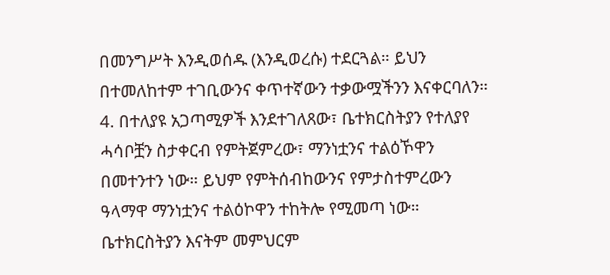በመንግሥት እንዲወሰዱ (እንዲወረሱ) ተደርጓል። ይህን በተመለከተም ተገቢውንና ቀጥተኛውን ተቃውሟችንን እናቀርባለን።
4. በተለያዩ አጋጣሚዎች እንደተገለጸው፣ ቤተክርስትያን የተለያየ ሓሳቦቿን ስታቀርብ የምትጀምረው፣ ማንነቷንና ተልዕኾዋን በመተንተን ነው። ይህም የምትሰብከውንና የምታስተምረውን ዓላማዋ ማንነቷንና ተልዕኮዋን ተከትሎ የሚመጣ ነው። ቤተክርስትያን እናትም መምህርም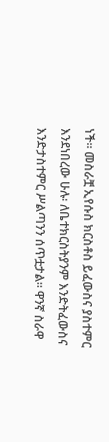ነች። መስራቿ ኢየሱስ ክርስቶስ ይፈውስና ያስተምር እንደነበረው ሁሉ፡ ለቤተክርስትያንም እንድትፈውስና እንድታስተምር ሥልጣንን ሰጥቷታል። ዋንኛ ስራዋ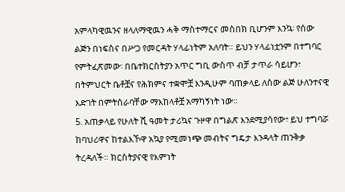አምላካዊዉንና ዘላለማዊዉን ሓቅ ማስተማርና መስበክ ቢሆንም እንኳ፡ የሰው ልጅን በነፍስና በሥጋ የመርዳት ሃላፊነትም አለባት። ይህን ሃላፊነቷንም በተግባር የምትፈጽመው፡ በቤተክርስትያን አጥር ግቢ ውስጥ ብቻ ታጥራ ሳይሆን፣ በትምህርት ቤቶቿና የሕክምና ተቋሞቿ እንዲሁም ባጠቃላይ ለሰው ልጅ ሁለንተናዊ እድገት በምትሰራባቸው ማእከላቶቿ አማካኝነት ነው።
5. አጠቃላይ የሁለት ሺ ዓመት ታሪኳና ጉዞዋ በግልጽ እንደሚያሳየው፣ ይህ ተግባሯ ከባህሪዋና ከተልእኾዋ አኳያ የሚመነጭ መብትና ግዴታ እንዳላት ጠንቅቃ ትረዳለች። ክርስትያናዊ የእምነት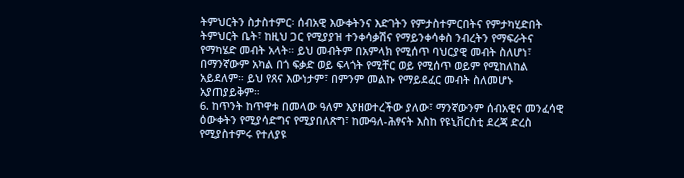ትምህርትን ስታስተምር፡ ሰብአዊ እውቀትንና እድገትን የምታስተምርበትና የምታካሂድበት ትምህርት ቤት፣ ከዚህ ጋር የሚያያዝ ተንቀሳቃሽና የማይንቀሳቀስ ንብረትን የማፍራትና የማካሄድ መብት አላት። ይህ መብትም በአምላክ የሚሰጥ ባህርያዊ መብት ስለሆነ፣ በማንኛውም አካል በጎ ፍቃድ ወይ ፍላጎት የሚቸር ወይ የሚሰጥ ወይም የሚከለከል አይደለም። ይህ የጸና እውነታም፣ በምንም መልኩ የማይደፈር መብት ስለመሆኑ አያጠያይቅም።
6. ከጥንት ከጥዋቱ በመላው ዓለም እያዘወተረችው ያለው፣ ማንኛውንም ሰብአዊና መንፈሳዊ ዕውቀትን የሚያሳድግና የሚያበለጽግ፣ ከሙዓለ-ሕፃናት እስከ የዩኒቨርስቲ ደረጃ ድረስ የሚያስተምሩ የተለያዩ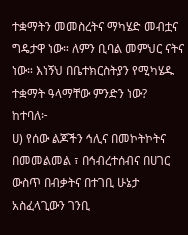ተቋማትን መመስረትና ማካሄድ መብቷና ግዴታዋ ነው። ለምን ቢባል መምህር ናትና ነው። እነኝህ በቤተክርስትያን የሚካሄዱ ተቋማት ዓላማቸው ምንድን ነው? ከተባለ፦
ሀ) የሰው ልጆችን ኅሊና በመኮትኮትና በመመልመል ፣ በኅብረተሰብና በሀገር ውስጥ በብቃትና በተገቢ ሁኔታ አስፈላጊውን ገንቢ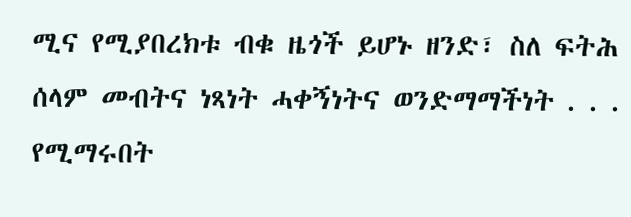ሚና የሚያበረክቱ ብቁ ዜጎች ይሆኑ ዘንድ፣ ስለ ፍትሕ ሰላም መብትና ነጻነት ሓቀኝነትና ወንድማማችነት . . . የሚማሩበት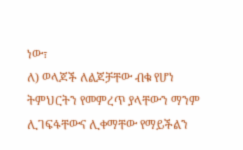ነው፣
ለ) ወላጆች ለልጆቻቸው ብቁ የሆነ ትምህርትን የመምረጥ ያላቸውን ማንም ሊገፍፋቸውና ሊቀማቸው የማይችልን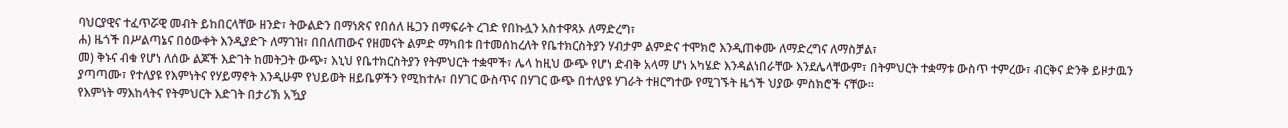ባህርያዊና ተፈጥሯዊ መብት ይከበርላቸው ዘንድ፣ ትውልድን በማነጽና የበሰለ ዜጋን በማፍራት ረገድ የበኩሏን አስተዋጻኦ ለማድረግ፣
ሐ) ዜጎች በሥልጣኔና በዕውቀት እንዲያድጉ ለማገዝ፣ በበለጠውና የዘመናት ልምድ ማካበቱ በተመሰከረለት የቤተክርስትያን ሃብታም ልምድና ተሞክሮ እንዲጠቀሙ ለማድረግና ለማስቻል፣
መ) ቅኑና ብቁ የሆነ ለሰው ልጆች እድገት ከመትጋት ውጭ፣ እኒህ የቤተክርስትያን የትምህርት ተቋሞች፣ ሌላ ከዚህ ውጭ የሆነ ድብቅ አላማ ሆነ አካሄድ እንዳልነበራቸው እንደሌላቸውም፣ በትምህርት ተቋማቱ ውስጥ ተምረው፣ ብርቅና ድንቅ ይዞታዉን ያጣጣሙ፣ የተለያዩ የእምነትና የሃይማኖት እንዲሁም የህይወት ዘይቤዎችን የሚከተሉ፣ በሃገር ውስጥና በሃገር ውጭ በተለያዩ ሃገራት ተዘርግተው የሚገኙት ዜጎች ህያው ምስክሮች ናቸው።
የእምነት ማእከላትና የትምህርት እድገት በታሪኽ አዃያ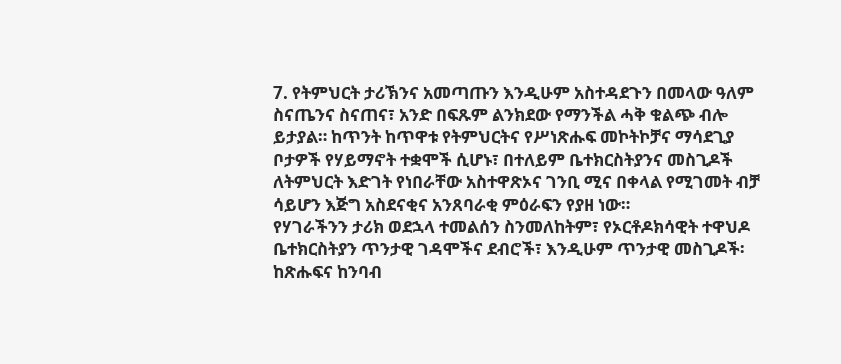7. የትምህርት ታሪኽንና አመጣጡን እንዲሁም አስተዳደጉን በመላው ዓለም ስናጤንና ስናጠና፣ አንድ በፍጹም ልንክደው የማንችል ሓቅ ቁልጭ ብሎ ይታያል። ከጥንት ከጥዋቱ የትምህርትና የሥነጽሑፍ መኮትኮቻና ማሳደጊያ ቦታዎች የሃይማኖት ተቋሞች ሲሆኑ፣ በተለይም ቤተክርስትያንና መስጊዶች ለትምህርት እድገት የነበራቸው አስተዋጽኦና ገንቢ ሚና በቀላል የሚገመት ብቻ ሳይሆን እጅግ አስደናቂና አንጸባራቂ ምዕራፍን የያዘ ነው።
የሃገራችንን ታሪክ ወደኋላ ተመልሰን ስንመለከትም፣ የኦርቶዶክሳዊት ተዋህዶ ቤተክርስትያን ጥንታዊ ገዳሞችና ደብሮች፣ እንዲሁም ጥንታዊ መስጊዶች፡ ከጽሑፍና ከንባብ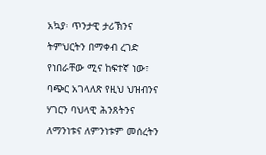አኳያ፡ ጥንታዊ ታሪኽንና ትምህርትን በማቀብ ረገድ የነበራቸው ሚና ከፍተኛ ነው፣ ባጭር አገላለጽ የዚህ ህዝብንና ሃገርን ባህላዊ ሕንጸትንና ለማንነቱና ለምንነቱም መሰረትን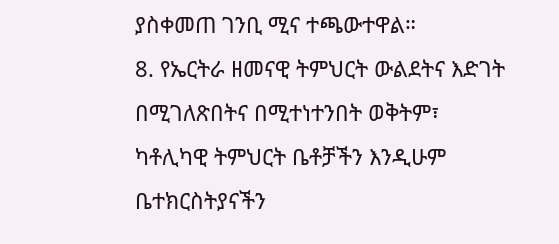ያስቀመጠ ገንቢ ሚና ተጫውተዋል።
8. የኤርትራ ዘመናዊ ትምህርት ውልደትና እድገት በሚገለጽበትና በሚተነተንበት ወቅትም፣ ካቶሊካዊ ትምህርት ቤቶቻችን እንዲሁም ቤተክርስትያናችን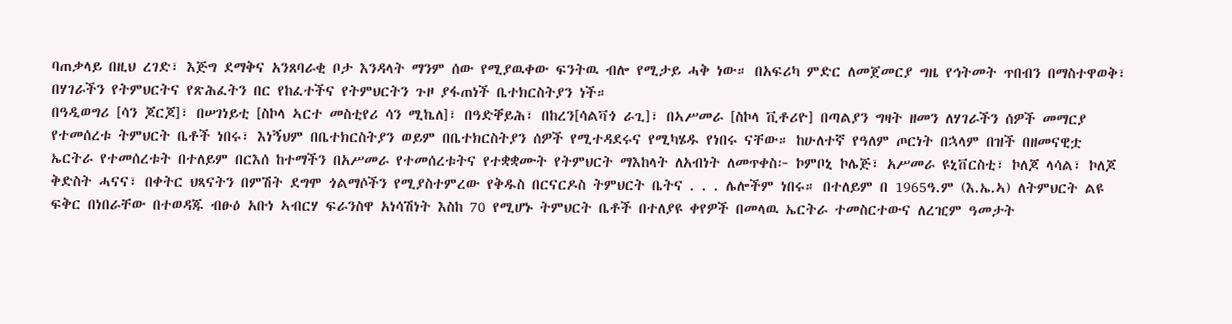ባጠቃላይ በዚህ ረገድ፣ እጅግ ደማቅና አንጸባራቂ ቦታ እንዳላት ማንም ሰው የሚያዉቀው ፍንትዉ ብሎ የሚታይ ሓቅ ነው። በአፍሪካ ምድር ለመጀመርያ ግዜ የኅትመት ጥበብን በማስተዋወቅ፣ በሃገራችን የትምህርትና የጽሕፈትን በር የከፈተችና የትምህርትን ጉዞ ያፋጠነች ቤተክርስትያን ነች።
በዓዲወግሪ [ሳን ጆርጆ]፣ በሠገነይቲ [ስኮላ ኣርተ መስቲየሪ ሳን ሚኬለ]፣ በዓድቐይሕ፣ በከረን[ሳልቫጎ ራጊ]፣ በኣሥመራ [ስኮላ ቪቶሪዮ] በጣልያን ግዛት ዘመን ለሃገራችን ሰዎች መማርያ የተመሰረቱ ትምህርት ቤቶች ነበሩ፣ እነኝህም በቤተክርስትያን ወይም በቤተክርስትያን ሰዎች የሚተዳደሩና የሚካሄዱ የነበሩ ናቸው። ከሁለተኛ የዓለም ጦርነት በኋላም በዝች በዘመናዊቷ ኤርትራ የተመሰረቱት በተለይም በርእሰ ከተማችን በአሥመራ የተመሰረቱትና የተቋቋሙት የትምህርት ማእከላት ለአብነት ለመጥቀስ፦ ኮምቦኒ ኮሌጅ፣ አሥመራ ዩኒቨርስቲ፣ ኮለጆ ላሳል፣ ኮለጆ ቅድስት ሓናና፣ በቀትር ህጻናትን በምሽት ደግሞ ጎልማሶችን የሚያስተምረው የቅዱስ በርናርዶስ ትምህርት ቤትና . . . ሌሎችም ነበሩ። በተለይም በ 1965ዓ.ም (እ.ኤ.ኣ) ለትምህርት ልዩ ፍቅር በነበራቸው በተወዳጁ ብፁዕ አቡነ ኣብርሃ ፍራንስዋ አነሳሽነት እስከ 70 የሚሆኑ ትምህርት ቤቶች በተለያዩ ቀየዎች በመላዉ ኤርትራ ተመስርተውና ለረዢም ዓመታት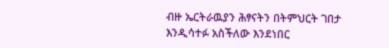ብዙ ኤርትራዉያን ሕፃናትን በትምህርት ገበታ እንዲሳተፉ አስችለው እንደነበር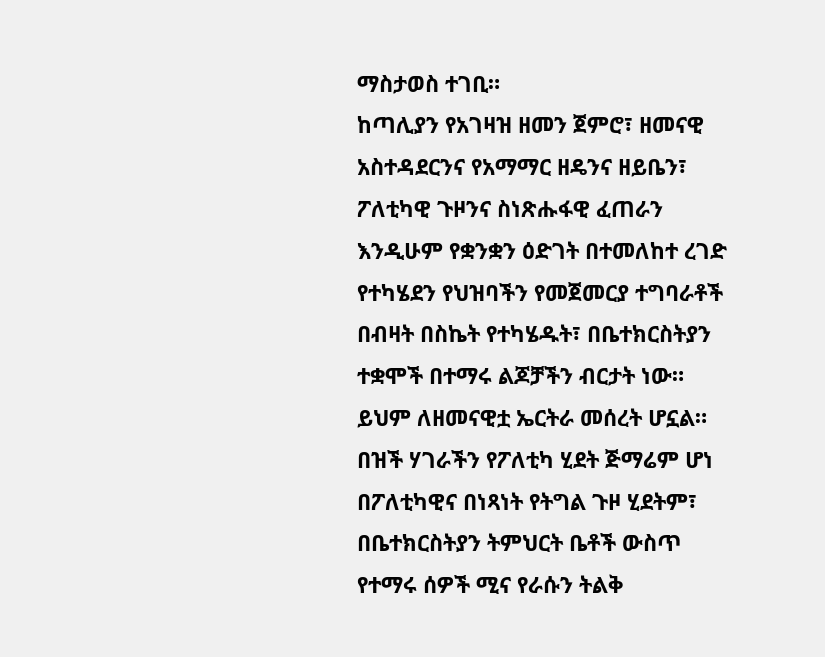ማስታወስ ተገቢ።
ከጣሊያን የአገዛዝ ዘመን ጀምሮ፣ ዘመናዊ አስተዳደርንና የአማማር ዘዴንና ዘይቤን፣ ፖለቲካዊ ጉዞንና ስነጽሑፋዊ ፈጠራን እንዲሁም የቋንቋን ዕድገት በተመለከተ ረገድ የተካሄደን የህዝባችን የመጀመርያ ተግባራቶች በብዛት በስኬት የተካሄዱት፣ በቤተክርስትያን ተቋሞች በተማሩ ልጆቻችን ብርታት ነው። ይህም ለዘመናዊቷ ኤርትራ መሰረት ሆኗል። በዝች ሃገራችን የፖለቲካ ሂደት ጅማሬም ሆነ በፖለቲካዊና በነጻነት የትግል ጉዞ ሂደትም፣ በቤተክርስትያን ትምህርት ቤቶች ውስጥ የተማሩ ሰዎች ሚና የራሱን ትልቅ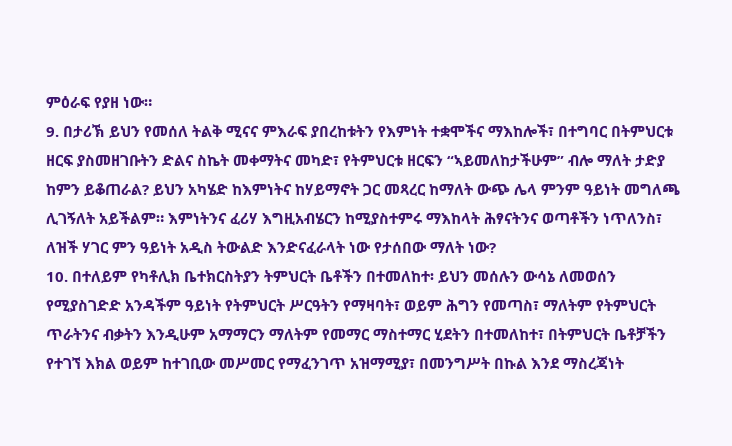ምዕራፍ የያዘ ነው።
9. በታሪኽ ይህን የመሰለ ትልቅ ሚናና ምእራፍ ያበረከቱትን የእምነት ተቋሞችና ማእከሎች፣ በተግባር በትምህርቱ ዘርፍ ያስመዘገቡትን ድልና ስኬት መቀማትና መካድ፣ የትምህርቱ ዘርፍን “ኣይመለከታችሁም” ብሎ ማለት ታድያ ከምን ይቆጠራል? ይህን አካሄድ ከእምነትና ከሃይማኖት ጋር መጻረር ከማለት ውጭ ሌላ ምንም ዓይነት መግለጫ ሊገኝለት አይችልም። እምነትንና ፈሪሃ እግዚአብሄርን ከሚያስተምሩ ማእከላት ሕፃናትንና ወጣቶችን ነጥለንስ፣ ለዝች ሃገር ምን ዓይነት አዲስ ትውልድ እንድናፈራላት ነው የታሰበው ማለት ነው?
10. በተለይም የካቶሊክ ቤተክርስትያን ትምህርት ቤቶችን በተመለከተ፡ ይህን መሰሉን ውሳኔ ለመወሰን የሚያስገድድ አንዳችም ዓይነት የትምህርት ሥርዓትን የማዛባት፣ ወይም ሕግን የመጣስ፣ ማለትም የትምህርት ጥራትንና ብቃትን እንዲሁም አማማርን ማለትም የመማር ማስተማር ሂደትን በተመለከተ፣ በትምህርት ቤቶቻችን የተገኘ እክል ወይም ከተገቢው መሥመር የማፈንገጥ አዝማሚያ፣ በመንግሥት በኩል እንደ ማስረጃነት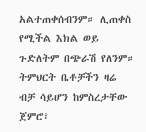አልተጠቀሰብንም። ሊጠቀስ የሚችል እክል ወይ ጉድለትም በጭራሽ የለንም። ትምህርት ቤቶቻችን ዛሬ ብቻ ሳይሆን ከምስረታቸው ጀምሮ፣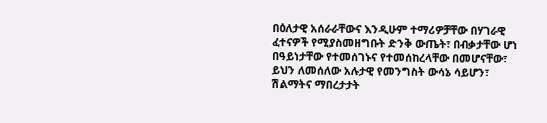በዕለታዊ አሰራራቸውና እንዲሁም ተማሪዎቻቸው በሃገራዊ ፈተናዎች የሚያስመዘግቡት ድንቅ ውጤት፣ በብቃታቸው ሆነ በዓይነታቸው የተመሰገኑና የተመሰከረላቸው በመሆናቸው፣ ይህን ለመሰለው አሉታዊ የመንግስት ውሳኔ ሳይሆን፣ ሽልማትና ማበረታታት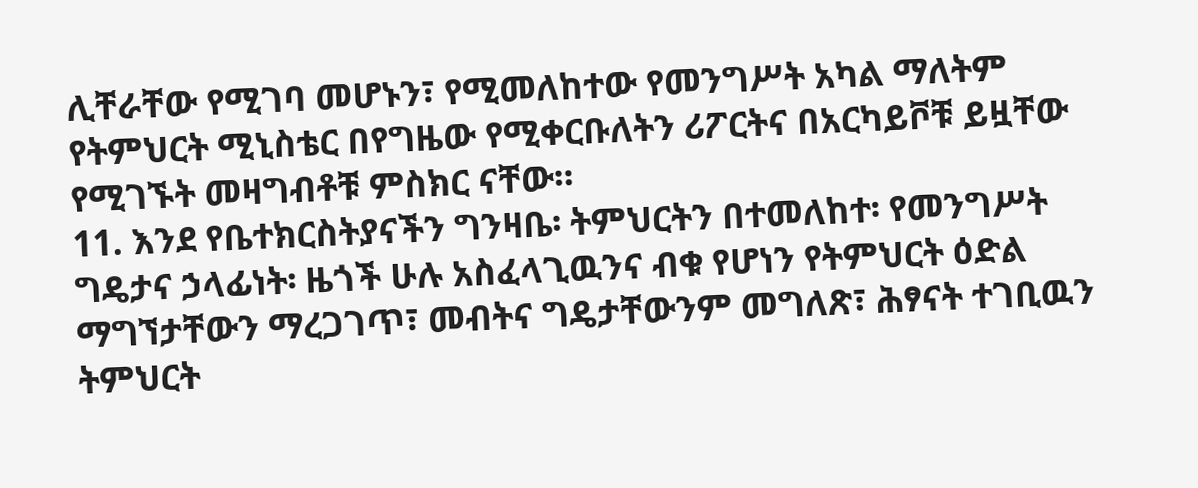ሊቸራቸው የሚገባ መሆኑን፣ የሚመለከተው የመንግሥት አካል ማለትም የትምህርት ሚኒስቴር በየግዜው የሚቀርቡለትን ሪፖርትና በአርካይቮቹ ይዟቸው የሚገኙት መዛግብቶቹ ምስክር ናቸው።
11. እንደ የቤተክርስትያናችን ግንዛቤ፡ ትምህርትን በተመለከተ፡ የመንግሥት ግዴታና ኃላፊነት፡ ዜጎች ሁሉ አስፈላጊዉንና ብቁ የሆነን የትምህርት ዕድል ማግኘታቸውን ማረጋገጥ፣ መብትና ግዴታቸውንም መግለጽ፣ ሕፃናት ተገቢዉን ትምህርት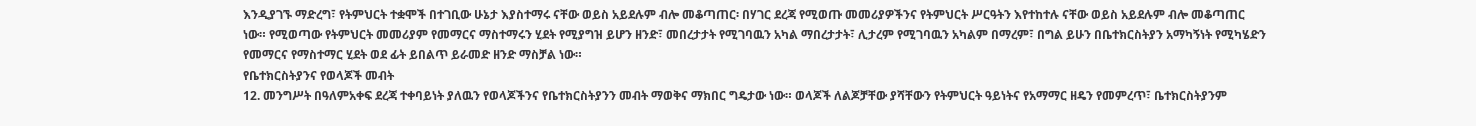እንዲያገኙ ማድረግ፣ የትምህርት ተቋሞች በተገቢው ሁኔታ እያስተማሩ ናቸው ወይስ አይደሉም ብሎ መቆጣጠር፡ በሃገር ደረጃ የሚወጡ መመሪያዎችንና የትምህርት ሥርዓትን እየተከተሉ ናቸው ወይስ አይደሉም ብሎ መቆጣጠር ነው። የሚወጣው የትምህርት መመሪያም የመማርና ማስተማሩን ሂደት የሚያግዝ ይሆን ዘንድ፣ መበረታታት የሚገባዉን አካል ማበረታታት፣ ሊታረም የሚገባዉን አካልም በማረም፣ በግል ይሁን በቤተክርስትያን አማካኝነት የሚካሄድን የመማርና የማስተማር ሂደት ወደ ፊት ይበልጥ ይራመድ ዘንድ ማስቻል ነው።
የቤተክርስትያንና የወላጆች መብት
12. መንግሥት በዓለምአቀፍ ደረጃ ተቀባይነት ያለዉን የወላጆችንና የቤተክርስትያንን መብት ማወቅና ማክበር ግዴታው ነው። ወላጆች ለልጆቻቸው ያሻቸውን የትምህርት ዓይነትና የአማማር ዘዴን የመምረጥ፣ ቤተክርስትያንም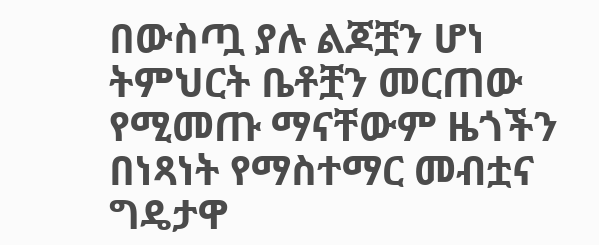በውስጧ ያሉ ልጆቿን ሆነ ትምህርት ቤቶቿን መርጠው የሚመጡ ማናቸውም ዜጎችን በነጻነት የማስተማር መብቷና ግዴታዋ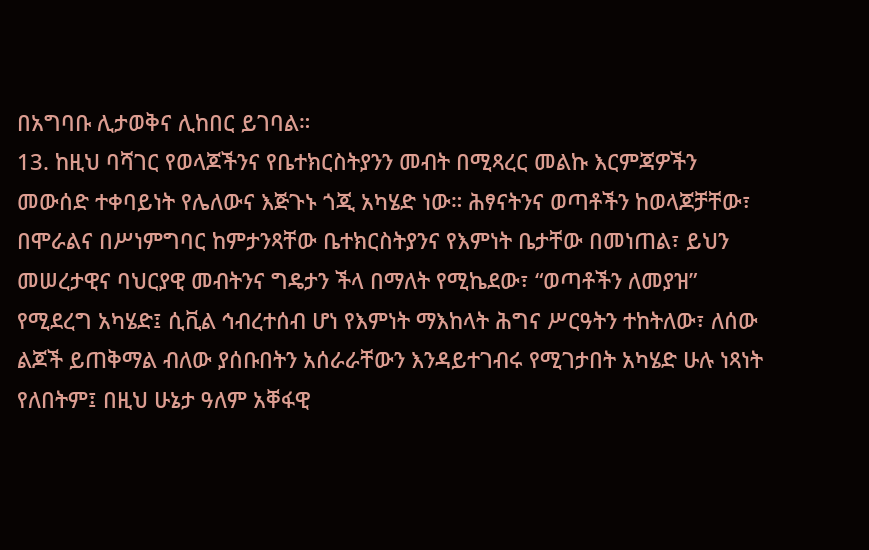በአግባቡ ሊታወቅና ሊከበር ይገባል።
13. ከዚህ ባሻገር የወላጆችንና የቤተክርስትያንን መብት በሚጻረር መልኩ እርምጃዎችን መውሰድ ተቀባይነት የሌለውና እጅጉኑ ጎጂ አካሄድ ነው። ሕፃናትንና ወጣቶችን ከወላጆቻቸው፣ በሞራልና በሥነምግባር ከምታንጻቸው ቤተክርስትያንና የእምነት ቤታቸው በመነጠል፣ ይህን መሠረታዊና ባህርያዊ መብትንና ግዴታን ችላ በማለት የሚኬደው፣ “ወጣቶችን ለመያዝ” የሚደረግ አካሄድ፤ ሲቪል ኅብረተሰብ ሆነ የእምነት ማእከላት ሕግና ሥርዓትን ተከትለው፣ ለሰው ልጆች ይጠቅማል ብለው ያሰቡበትን አሰራራቸውን እንዳይተገብሩ የሚገታበት አካሄድ ሁሉ ነጻነት የለበትም፤ በዚህ ሁኔታ ዓለም አቐፋዊ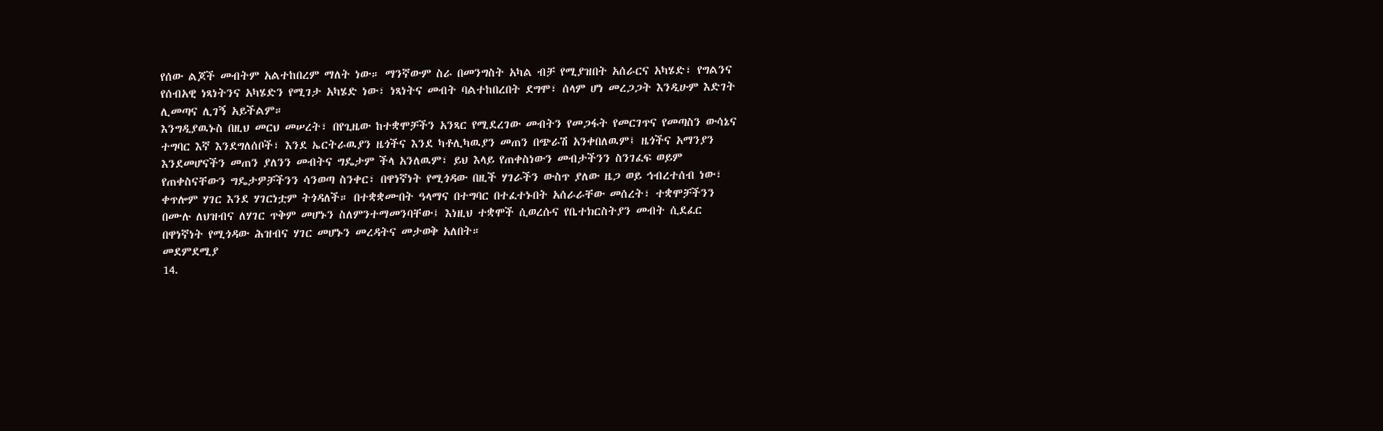የሰው ልጆች መብትም አልተከበረም ማለት ነው። ማንኛውም ስራ በመንግስት አካል ብቻ የሚያዝበት አሰራርና አካሄድ፣ የግልንና የሰብአዊ ነጻነትንና አካሄድን የሚገታ አካሄድ ነው፣ ነጻነትና መብት ባልተከበረበት ደግሞ፣ ሰላም ሆነ መረጋጋት እንዲሁም እድገት ሊመጣና ሊገኝ አይችልም።
እንግዲያዉኑስ በዚህ መርህ መሠረት፣ በየጊዜው ከተቋሞቻችን አንጻር የሚደረገው መብትን የመጋፋት የመርገጥና የመጣስን ውሳኔና ተግባር እኛ እንደግለሰቦች፣ እንደ ኤርትራዉያን ዜጎችና እንደ ካቶሊካዉያን መጠን በጭራሽ አንቀበለዉም፤ ዜጎችና አማንያን እንደመሆናችን መጠን ያለንን መብትና ግዴታም ችላ አንለዉም፣ ይህ እላይ የጠቀስነውን መብታችንን ስንገፈፍ ወይም የጠቀስናቸውን ግዴታዎቻችንን ሳንወጣ ስንቀር፣ በዋነኛነት የሚጎዳው በዚች ሃገራችን ውስጥ ያለው ዜጋ ወይ ኅብረተሰብ ነው፣ ቀጥሎም ሃገር እንደ ሃገርነቷም ትጎዳለች። በተቋቋሙበት ዓላማና በተግባር በተፈተኑበት አሰራራቸው መሰረት፣ ተቋሞቻችንን በሙሉ ለህዝብና ለሃገር ጥቅም መሆኑን ስለምንተማመንባቸው፤ እነዚህ ተቋሞች ሲወረሱና የቤተክርስትያን መብት ሲደፈር በዋነኛነት የሚጎዳው ሕዝብና ሃገር መሆኑን መረዳትና መታወቅ አለበት።
መደምደሚያ
14.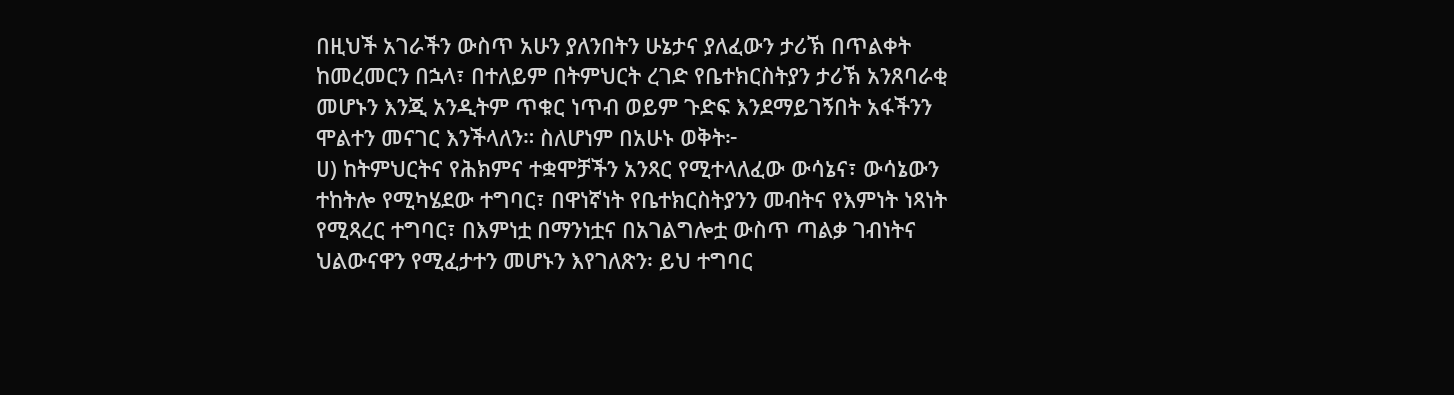በዚህች አገራችን ውስጥ አሁን ያለንበትን ሁኔታና ያለፈውን ታሪኽ በጥልቀት ከመረመርን በኋላ፣ በተለይም በትምህርት ረገድ የቤተክርስትያን ታሪኽ አንጸባራቂ መሆኑን እንጂ አንዲትም ጥቁር ነጥብ ወይም ጉድፍ እንደማይገኝበት አፋችንን ሞልተን መናገር እንችላለን። ስለሆነም በአሁኑ ወቅት፦
ሀ) ከትምህርትና የሕክምና ተቋሞቻችን አንጻር የሚተላለፈው ውሳኔና፣ ውሳኔውን ተከትሎ የሚካሄደው ተግባር፣ በዋነኛነት የቤተክርስትያንን መብትና የእምነት ነጻነት የሚጻረር ተግባር፣ በእምነቷ በማንነቷና በአገልግሎቷ ውስጥ ጣልቃ ገብነትና ህልውናዋን የሚፈታተን መሆኑን እየገለጽን፡ ይህ ተግባር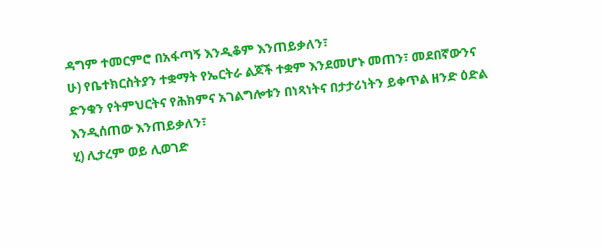ዳግም ተመርምሮ በአፋጣኝ እንዲቆም እንጠይቃለን፣
ሁ) የቤተክርስትያን ተቋማት የኤርትራ ልጆች ተቋም እንደመሆኑ መጠን፣ መደበኛውንና ድንቁን የትምህርትና የሕክምና አገልግሎቱን በነጻነትና በታታሪነትን ይቀጥል ዘንድ ዕድል እንዲሰጠው እንጠይቃለን፣
ሂ) ሊታረም ወይ ሊወገድ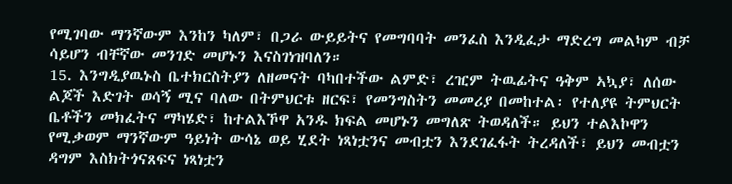የሚገባው ማንኛውም እንከን ካለም፣ በጋራ ውይይትና የመግባባት መንፈስ እንዲፈታ ማድረግ መልካም ብቻ ሳይሆን ብቸኛው መንገድ መሆኑን እናስገነዝባለን።
15. እንግዲያዉኑስ ቤተክርስትያን ለዘመናት ባካበተችው ልምድ፣ ረዢም ትዉፊትና ዓቅም ኣኳያ፣ ለሰው ልጆች እድገት ወሳኝ ሚና ባለው በትምህርቱ ዘርፍ፣ የመንግስትን መመሪያ በመከተል፡ የተለያዩ ትምህርት ቤቶችን መክፈትና ማካሄድ፣ ከተልእኾዋ አንዱ ክፍል መሆኑን መግለጽ ትወዳለች። ይህን ተልእኮዋን የሚቃወም ማንኛውም ዓይነት ውሳኔ ወይ ሂደት ነጻነቷንና መብቷን እንደገፈፋት ትረዳለች፣ ይህን መብቷን ዳግም እስክትጎናጸፍና ነጻነቷን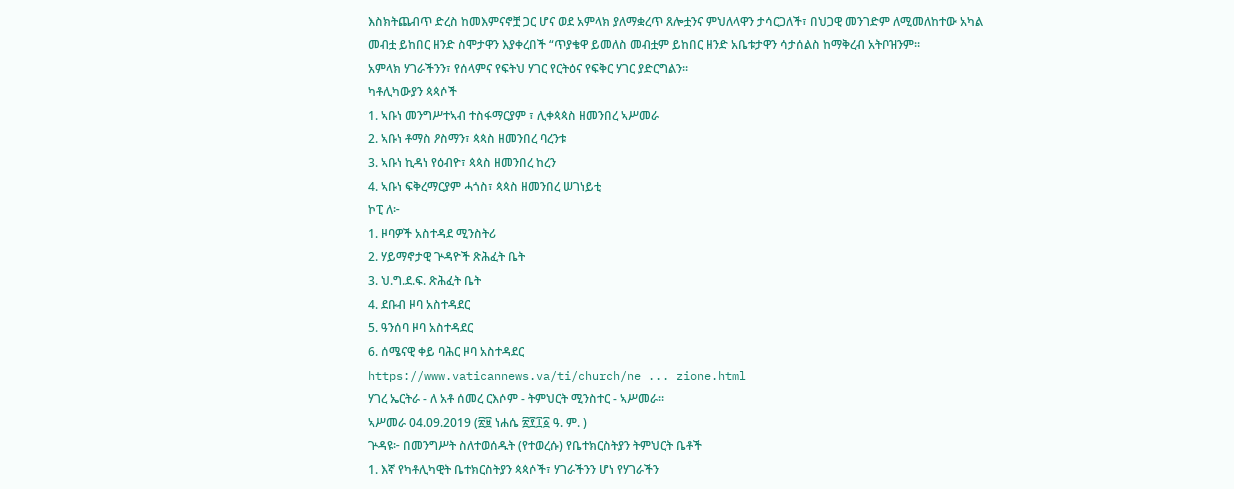እስክትጨብጥ ድረስ ከመእምናኖቿ ጋር ሆና ወደ አምላክ ያለማቋረጥ ጸሎቷንና ምህለላዋን ታሳርጋለች፣ በህጋዊ መንገድም ለሚመለከተው አካል መብቷ ይከበር ዘንድ ስሞታዋን እያቀረበች “ጥያቄዋ ይመለስ መብቷም ይከበር ዘንድ አቤቱታዋን ሳታሰልስ ከማቅረብ አትቦዝንም።
አምላክ ሃገራችንን፣ የሰላምና የፍትህ ሃገር የርትዕና የፍቅር ሃገር ያድርግልን።
ካቶሊካውያን ጳጳሶች
1. ኣቡነ መንግሥተኣብ ተስፋማርያም ፣ ሊቀጳጳስ ዘመንበረ ኣሥመራ
2. ኣቡነ ቶማስ ዖስማን፣ ጳጳስ ዘመንበረ ባረንቱ
3. ኣቡነ ኪዳነ የዕብዮ፣ ጳጳስ ዘመንበረ ከረን
4. ኣቡነ ፍቅረማርያም ሓጎስ፣ ጳጳስ ዘመንበረ ሠገነይቲ
ኮፒ ለ፦
1. ዞባዎች አስተዳደ ሚንስትሪ
2. ሃይማኖታዊ ጕዳዮች ጽሕፈት ቤት
3. ህ.ግ.ደ.ፍ. ጽሕፈት ቤት
4. ደቡብ ዞባ አስተዳደር
5. ዓንሰባ ዞባ አስተዳደር
6. ሰሜናዊ ቀይ ባሕር ዞባ አስተዳደር
https://www.vaticannews.va/ti/church/ne ... zione.html
ሃገረ ኤርትራ - ለ አቶ ሰመረ ርእሶም - ትምህርት ሚንስተር - ኣሥመራ።
ኣሥመራ 04.09.2019 (፳፱ ነሐሴ ፳፻፲፩ ዓ. ም. )
ጕዳዩ፦ በመንግሥት ስለተወሰዱት (የተወረሱ) የቤተክርስትያን ትምህርት ቤቶች
1. እኛ የካቶሊካዊት ቤተክርስትያን ጳጳሶች፣ ሃገራችንን ሆነ የሃገራችን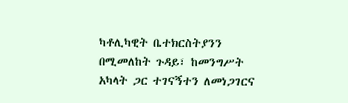ካቶሊካዊት ቤተክርስትያንን በሚመለከት ጉዳይ፣ ከመንግሥት አካላት ጋር ተገናኝተን ለመነጋገርና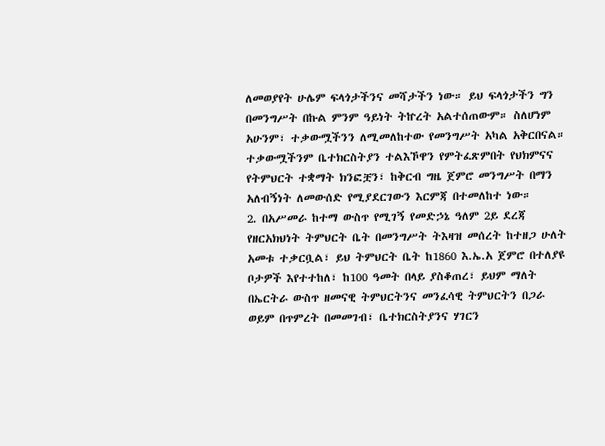ለመወያየት ሁሌም ፍላጎታችንና መሻታችን ነው። ይህ ፍላጎታችን ግን በመንግሥት በኩል ምንም ዓይነት ትኵረት አልተሰጠውም። ስለሆነም አሁንም፣ ተቃውሟችንን ለሚመለከተው የመንግሥት አካል አቅርበናል። ተቃውሟችንም ቤተክርስትያን ተልእኾዋን የምትፈጽምበት የህክምናና የትምህርት ተቋማት ክንፎቿን፣ ከቅርብ ግዜ ጀምሮ መንግሥት በማን አለብኝነት ለመውሰድ የሚያደርገውን እርምጃ በተመለከተ ነው።
2. በአሥመራ ከተማ ውስጥ የሚገኝ የመድኃኔ ዓለም 2ይ ደረጃ የዘርአክህነት ትምህርት ቤት በመንግሥት ትእዛዝ መሰረት ከተዘጋ ሁለት አመቱ ተቃርቧል፣ ይህ ትምህርት ቤት ከ1860 እ.ኤ.አ ጀምሮ በተለያዩ ቦታዎች እየተተከለ፣ ከ100 ዓመት በላይ ያስቆጠረ፣ ይህም ማለት በኤርትራ ውስጥ ዘመናዊ ትምህርትንና መንፈሳዊ ትምህርትን በጋራ ወይም በጥምረት በመመገብ፣ ቤተክርስትያንና ሃገርን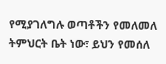የሚያገለግሉ ወጣቶችን የመለመለ ትምህርት ቤት ነው፣ ይህን የመሰለ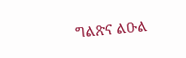ግልጽና ልዑል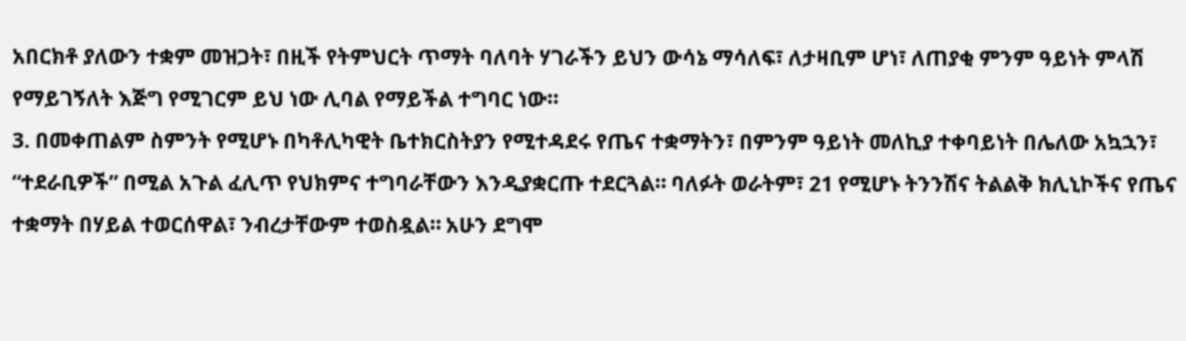አበርክቶ ያለውን ተቋም መዝጋት፣ በዚች የትምህርት ጥማት ባለባት ሃገራችን ይህን ውሳኔ ማሳለፍ፣ ለታዛቢም ሆነ፣ ለጠያቂ ምንም ዓይነት ምላሽ የማይገኝለት እጅግ የሚገርም ይህ ነው ሊባል የማይችል ተግባር ነው።
3. በመቀጠልም ስምንት የሚሆኑ በካቶሊካዊት ቤተክርስትያን የሚተዳደሩ የጤና ተቋማትን፣ በምንም ዓይነት መለኪያ ተቀባይነት በሌለው አኳኋን፣ “ተደራቢዎች” በሚል አጉል ፈሊጥ የህክምና ተግባራቸውን እንዲያቋርጡ ተደርጓል። ባለፉት ወራትም፣ 21 የሚሆኑ ትንንሽና ትልልቅ ክሊኒኮችና የጤና ተቋማት በሃይል ተወርሰዋል፣ ንብረታቸውም ተወስዷል። አሁን ደግሞ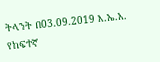ትላንት በ03.09.2019 እ.ኤ.አ. የከፍተኛ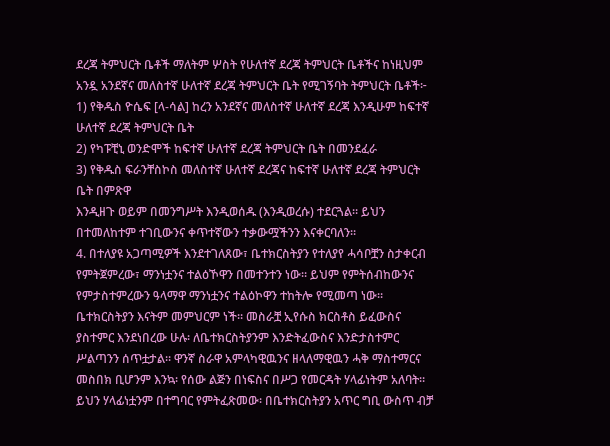ደረጃ ትምህርት ቤቶች ማለትም ሦስት የሁለተኛ ደረጃ ትምህርት ቤቶችና ከነዚህም አንዷ አንደኛና መለስተኛ ሁለተኛ ደረጃ ትምህርት ቤት የሚገኝባት ትምህርት ቤቶች፦
1) የቅዱስ ዮሴፍ [ላ-ሳል] ከረን አንደኛና መለስተኛ ሁለተኛ ደረጃ እንዲሁም ከፍተኛ ሁለተኛ ደረጃ ትምህርት ቤት
2) የካፑቺኒ ወንድሞች ከፍተኛ ሁለተኛ ደረጃ ትምህርት ቤት በመንደፈራ
3) የቅዱስ ፍራንቸስኮስ መለስተኛ ሁለተኛ ደረጃና ከፍተኛ ሁለተኛ ደረጃ ትምህርት ቤት በምጽዋ
እንዲዘጉ ወይም በመንግሥት እንዲወሰዱ (እንዲወረሱ) ተደርጓል። ይህን በተመለከተም ተገቢውንና ቀጥተኛውን ተቃውሟችንን እናቀርባለን።
4. በተለያዩ አጋጣሚዎች እንደተገለጸው፣ ቤተክርስትያን የተለያየ ሓሳቦቿን ስታቀርብ የምትጀምረው፣ ማንነቷንና ተልዕኾዋን በመተንተን ነው። ይህም የምትሰብከውንና የምታስተምረውን ዓላማዋ ማንነቷንና ተልዕኮዋን ተከትሎ የሚመጣ ነው። ቤተክርስትያን እናትም መምህርም ነች። መስራቿ ኢየሱስ ክርስቶስ ይፈውስና ያስተምር እንደነበረው ሁሉ፡ ለቤተክርስትያንም እንድትፈውስና እንድታስተምር ሥልጣንን ሰጥቷታል። ዋንኛ ስራዋ አምላካዊዉንና ዘላለማዊዉን ሓቅ ማስተማርና መስበክ ቢሆንም እንኳ፡ የሰው ልጅን በነፍስና በሥጋ የመርዳት ሃላፊነትም አለባት። ይህን ሃላፊነቷንም በተግባር የምትፈጽመው፡ በቤተክርስትያን አጥር ግቢ ውስጥ ብቻ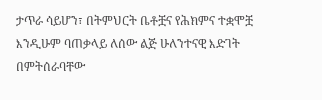ታጥራ ሳይሆን፣ በትምህርት ቤቶቿና የሕክምና ተቋሞቿ እንዲሁም ባጠቃላይ ለሰው ልጅ ሁለንተናዊ እድገት በምትሰራባቸው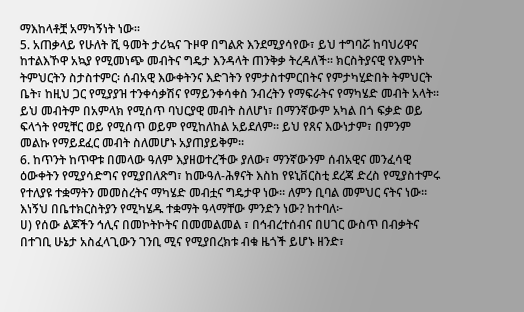ማእከላቶቿ አማካኝነት ነው።
5. አጠቃላይ የሁለት ሺ ዓመት ታሪኳና ጉዞዋ በግልጽ እንደሚያሳየው፣ ይህ ተግባሯ ከባህሪዋና ከተልእኾዋ አኳያ የሚመነጭ መብትና ግዴታ እንዳላት ጠንቅቃ ትረዳለች። ክርስትያናዊ የእምነት ትምህርትን ስታስተምር፡ ሰብአዊ እውቀትንና እድገትን የምታስተምርበትና የምታካሂድበት ትምህርት ቤት፣ ከዚህ ጋር የሚያያዝ ተንቀሳቃሽና የማይንቀሳቀስ ንብረትን የማፍራትና የማካሄድ መብት አላት። ይህ መብትም በአምላክ የሚሰጥ ባህርያዊ መብት ስለሆነ፣ በማንኛውም አካል በጎ ፍቃድ ወይ ፍላጎት የሚቸር ወይ የሚሰጥ ወይም የሚከለከል አይደለም። ይህ የጸና እውነታም፣ በምንም መልኩ የማይደፈር መብት ስለመሆኑ አያጠያይቅም።
6. ከጥንት ከጥዋቱ በመላው ዓለም እያዘወተረችው ያለው፣ ማንኛውንም ሰብአዊና መንፈሳዊ ዕውቀትን የሚያሳድግና የሚያበለጽግ፣ ከሙዓለ-ሕፃናት እስከ የዩኒቨርስቲ ደረጃ ድረስ የሚያስተምሩ የተለያዩ ተቋማትን መመስረትና ማካሄድ መብቷና ግዴታዋ ነው። ለምን ቢባል መምህር ናትና ነው። እነኝህ በቤተክርስትያን የሚካሄዱ ተቋማት ዓላማቸው ምንድን ነው? ከተባለ፦
ሀ) የሰው ልጆችን ኅሊና በመኮትኮትና በመመልመል ፣ በኅብረተሰብና በሀገር ውስጥ በብቃትና በተገቢ ሁኔታ አስፈላጊውን ገንቢ ሚና የሚያበረክቱ ብቁ ዜጎች ይሆኑ ዘንድ፣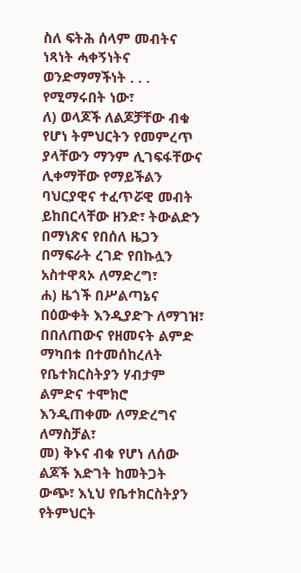ስለ ፍትሕ ሰላም መብትና ነጻነት ሓቀኝነትና ወንድማማችነት . . . የሚማሩበት ነው፣
ለ) ወላጆች ለልጆቻቸው ብቁ የሆነ ትምህርትን የመምረጥ ያላቸውን ማንም ሊገፍፋቸውና ሊቀማቸው የማይችልን ባህርያዊና ተፈጥሯዊ መብት ይከበርላቸው ዘንድ፣ ትውልድን በማነጽና የበሰለ ዜጋን በማፍራት ረገድ የበኩሏን አስተዋጻኦ ለማድረግ፣
ሐ) ዜጎች በሥልጣኔና በዕውቀት እንዲያድጉ ለማገዝ፣ በበለጠውና የዘመናት ልምድ ማካበቱ በተመሰከረለት የቤተክርስትያን ሃብታም ልምድና ተሞክሮ እንዲጠቀሙ ለማድረግና ለማስቻል፣
መ) ቅኑና ብቁ የሆነ ለሰው ልጆች እድገት ከመትጋት ውጭ፣ እኒህ የቤተክርስትያን የትምህርት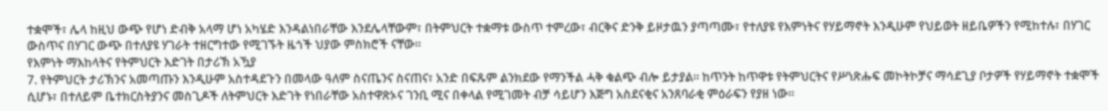ተቋሞች፣ ሌላ ከዚህ ውጭ የሆነ ድብቅ አላማ ሆነ አካሄድ እንዳልነበራቸው እንደሌላቸውም፣ በትምህርት ተቋማቱ ውስጥ ተምረው፣ ብርቅና ድንቅ ይዞታዉን ያጣጣሙ፣ የተለያዩ የእምነትና የሃይማኖት እንዲሁም የህይወት ዘይቤዎችን የሚከተሉ፣ በሃገር ውስጥና በሃገር ውጭ በተለያዩ ሃገራት ተዘርግተው የሚገኙት ዜጎች ህያው ምስክሮች ናቸው።
የእምነት ማእከላትና የትምህርት እድገት በታሪኽ አዃያ
7. የትምህርት ታሪኽንና አመጣጡን እንዲሁም አስተዳደጉን በመላው ዓለም ስናጤንና ስናጠና፣ አንድ በፍጹም ልንክደው የማንችል ሓቅ ቁልጭ ብሎ ይታያል። ከጥንት ከጥዋቱ የትምህርትና የሥነጽሑፍ መኮትኮቻና ማሳደጊያ ቦታዎች የሃይማኖት ተቋሞች ሲሆኑ፣ በተለይም ቤተክርስትያንና መስጊዶች ለትምህርት እድገት የነበራቸው አስተዋጽኦና ገንቢ ሚና በቀላል የሚገመት ብቻ ሳይሆን እጅግ አስደናቂና አንጸባራቂ ምዕራፍን የያዘ ነው።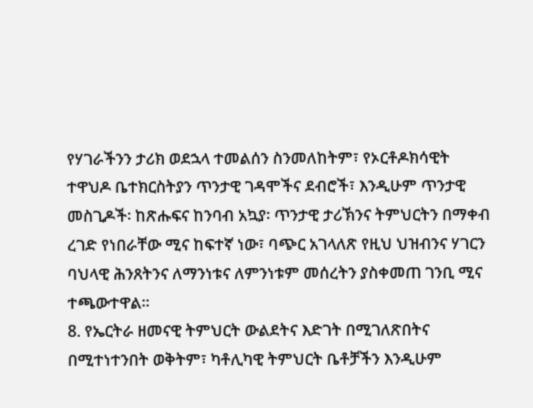የሃገራችንን ታሪክ ወደኋላ ተመልሰን ስንመለከትም፣ የኦርቶዶክሳዊት ተዋህዶ ቤተክርስትያን ጥንታዊ ገዳሞችና ደብሮች፣ እንዲሁም ጥንታዊ መስጊዶች፡ ከጽሑፍና ከንባብ አኳያ፡ ጥንታዊ ታሪኽንና ትምህርትን በማቀብ ረገድ የነበራቸው ሚና ከፍተኛ ነው፣ ባጭር አገላለጽ የዚህ ህዝብንና ሃገርን ባህላዊ ሕንጸትንና ለማንነቱና ለምንነቱም መሰረትን ያስቀመጠ ገንቢ ሚና ተጫውተዋል።
8. የኤርትራ ዘመናዊ ትምህርት ውልደትና እድገት በሚገለጽበትና በሚተነተንበት ወቅትም፣ ካቶሊካዊ ትምህርት ቤቶቻችን እንዲሁም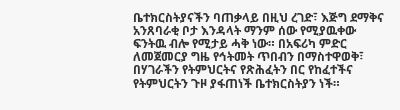ቤተክርስትያናችን ባጠቃላይ በዚህ ረገድ፣ እጅግ ደማቅና አንጸባራቂ ቦታ እንዳላት ማንም ሰው የሚያዉቀው ፍንትዉ ብሎ የሚታይ ሓቅ ነው። በአፍሪካ ምድር ለመጀመርያ ግዜ የኅትመት ጥበብን በማስተዋወቅ፣ በሃገራችን የትምህርትና የጽሕፈትን በር የከፈተችና የትምህርትን ጉዞ ያፋጠነች ቤተክርስትያን ነች።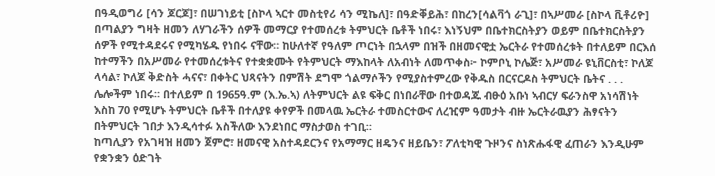በዓዲወግሪ [ሳን ጆርጆ]፣ በሠገነይቲ [ስኮላ ኣርተ መስቲየሪ ሳን ሚኬለ]፣ በዓድቐይሕ፣ በከረን[ሳልቫጎ ራጊ]፣ በኣሥመራ [ስኮላ ቪቶሪዮ] በጣልያን ግዛት ዘመን ለሃገራችን ሰዎች መማርያ የተመሰረቱ ትምህርት ቤቶች ነበሩ፣ እነኝህም በቤተክርስትያን ወይም በቤተክርስትያን ሰዎች የሚተዳደሩና የሚካሄዱ የነበሩ ናቸው። ከሁለተኛ የዓለም ጦርነት በኋላም በዝች በዘመናዊቷ ኤርትራ የተመሰረቱት በተለይም በርእሰ ከተማችን በአሥመራ የተመሰረቱትና የተቋቋሙት የትምህርት ማእከላት ለአብነት ለመጥቀስ፦ ኮምቦኒ ኮሌጅ፣ አሥመራ ዩኒቨርስቲ፣ ኮለጆ ላሳል፣ ኮለጆ ቅድስት ሓናና፣ በቀትር ህጻናትን በምሽት ደግሞ ጎልማሶችን የሚያስተምረው የቅዱስ በርናርዶስ ትምህርት ቤትና . . . ሌሎችም ነበሩ። በተለይም በ 1965ዓ.ም (እ.ኤ.ኣ) ለትምህርት ልዩ ፍቅር በነበራቸው በተወዳጁ ብፁዕ አቡነ ኣብርሃ ፍራንስዋ አነሳሽነት እስከ 70 የሚሆኑ ትምህርት ቤቶች በተለያዩ ቀየዎች በመላዉ ኤርትራ ተመስርተውና ለረዢም ዓመታት ብዙ ኤርትራዉያን ሕፃናትን በትምህርት ገበታ እንዲሳተፉ አስችለው እንደነበር ማስታወስ ተገቢ።
ከጣሊያን የአገዛዝ ዘመን ጀምሮ፣ ዘመናዊ አስተዳደርንና የአማማር ዘዴንና ዘይቤን፣ ፖለቲካዊ ጉዞንና ስነጽሑፋዊ ፈጠራን እንዲሁም የቋንቋን ዕድገት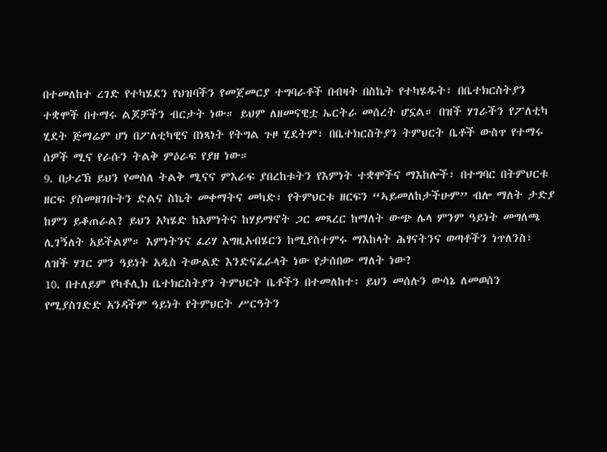በተመለከተ ረገድ የተካሄደን የህዝባችን የመጀመርያ ተግባራቶች በብዛት በስኬት የተካሄዱት፣ በቤተክርስትያን ተቋሞች በተማሩ ልጆቻችን ብርታት ነው። ይህም ለዘመናዊቷ ኤርትራ መሰረት ሆኗል። በዝች ሃገራችን የፖለቲካ ሂደት ጅማሬም ሆነ በፖለቲካዊና በነጻነት የትግል ጉዞ ሂደትም፣ በቤተክርስትያን ትምህርት ቤቶች ውስጥ የተማሩ ሰዎች ሚና የራሱን ትልቅ ምዕራፍ የያዘ ነው።
9. በታሪኽ ይህን የመሰለ ትልቅ ሚናና ምእራፍ ያበረከቱትን የእምነት ተቋሞችና ማእከሎች፣ በተግባር በትምህርቱ ዘርፍ ያስመዘገቡትን ድልና ስኬት መቀማትና መካድ፣ የትምህርቱ ዘርፍን “ኣይመለከታችሁም” ብሎ ማለት ታድያ ከምን ይቆጠራል? ይህን አካሄድ ከእምነትና ከሃይማኖት ጋር መጻረር ከማለት ውጭ ሌላ ምንም ዓይነት መግለጫ ሊገኝለት አይችልም። እምነትንና ፈሪሃ እግዚአብሄርን ከሚያስተምሩ ማእከላት ሕፃናትንና ወጣቶችን ነጥለንስ፣ ለዝች ሃገር ምን ዓይነት አዲስ ትውልድ እንድናፈራላት ነው የታሰበው ማለት ነው?
10. በተለይም የካቶሊክ ቤተክርስትያን ትምህርት ቤቶችን በተመለከተ፡ ይህን መሰሉን ውሳኔ ለመወሰን የሚያስገድድ አንዳችም ዓይነት የትምህርት ሥርዓትን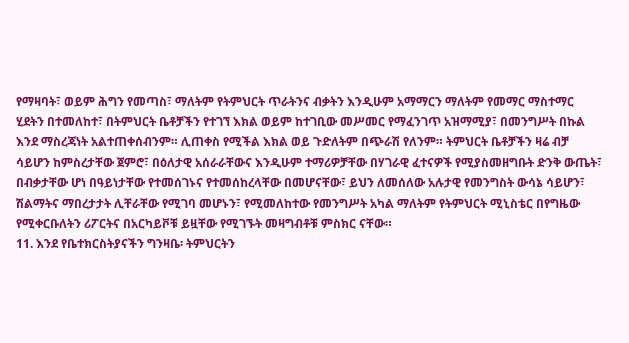የማዛባት፣ ወይም ሕግን የመጣስ፣ ማለትም የትምህርት ጥራትንና ብቃትን እንዲሁም አማማርን ማለትም የመማር ማስተማር ሂደትን በተመለከተ፣ በትምህርት ቤቶቻችን የተገኘ እክል ወይም ከተገቢው መሥመር የማፈንገጥ አዝማሚያ፣ በመንግሥት በኩል እንደ ማስረጃነት አልተጠቀሰብንም። ሊጠቀስ የሚችል እክል ወይ ጉድለትም በጭራሽ የለንም። ትምህርት ቤቶቻችን ዛሬ ብቻ ሳይሆን ከምስረታቸው ጀምሮ፣ በዕለታዊ አሰራራቸውና እንዲሁም ተማሪዎቻቸው በሃገራዊ ፈተናዎች የሚያስመዘግቡት ድንቅ ውጤት፣ በብቃታቸው ሆነ በዓይነታቸው የተመሰገኑና የተመሰከረላቸው በመሆናቸው፣ ይህን ለመሰለው አሉታዊ የመንግስት ውሳኔ ሳይሆን፣ ሽልማትና ማበረታታት ሊቸራቸው የሚገባ መሆኑን፣ የሚመለከተው የመንግሥት አካል ማለትም የትምህርት ሚኒስቴር በየግዜው የሚቀርቡለትን ሪፖርትና በአርካይቮቹ ይዟቸው የሚገኙት መዛግብቶቹ ምስክር ናቸው።
11. እንደ የቤተክርስትያናችን ግንዛቤ፡ ትምህርትን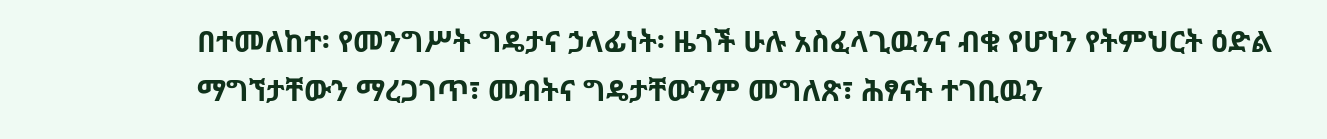በተመለከተ፡ የመንግሥት ግዴታና ኃላፊነት፡ ዜጎች ሁሉ አስፈላጊዉንና ብቁ የሆነን የትምህርት ዕድል ማግኘታቸውን ማረጋገጥ፣ መብትና ግዴታቸውንም መግለጽ፣ ሕፃናት ተገቢዉን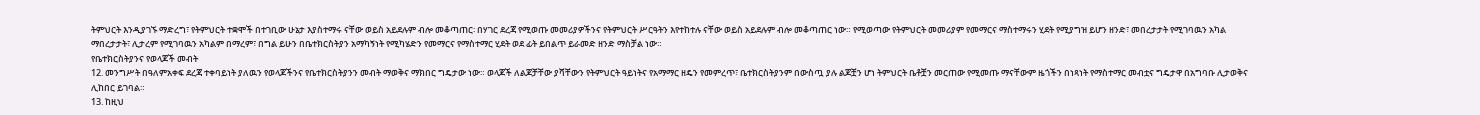ትምህርት እንዲያገኙ ማድረግ፣ የትምህርት ተቋሞች በተገቢው ሁኔታ እያስተማሩ ናቸው ወይስ አይደሉም ብሎ መቆጣጠር፡ በሃገር ደረጃ የሚወጡ መመሪያዎችንና የትምህርት ሥርዓትን እየተከተሉ ናቸው ወይስ አይደሉም ብሎ መቆጣጠር ነው። የሚወጣው የትምህርት መመሪያም የመማርና ማስተማሩን ሂደት የሚያግዝ ይሆን ዘንድ፣ መበረታታት የሚገባዉን አካል ማበረታታት፣ ሊታረም የሚገባዉን አካልም በማረም፣ በግል ይሁን በቤተክርስትያን አማካኝነት የሚካሄድን የመማርና የማስተማር ሂደት ወደ ፊት ይበልጥ ይራመድ ዘንድ ማስቻል ነው።
የቤተክርስትያንና የወላጆች መብት
12. መንግሥት በዓለምአቀፍ ደረጃ ተቀባይነት ያለዉን የወላጆችንና የቤተክርስትያንን መብት ማወቅና ማክበር ግዴታው ነው። ወላጆች ለልጆቻቸው ያሻቸውን የትምህርት ዓይነትና የአማማር ዘዴን የመምረጥ፣ ቤተክርስትያንም በውስጧ ያሉ ልጆቿን ሆነ ትምህርት ቤቶቿን መርጠው የሚመጡ ማናቸውም ዜጎችን በነጻነት የማስተማር መብቷና ግዴታዋ በአግባቡ ሊታወቅና ሊከበር ይገባል።
13. ከዚህ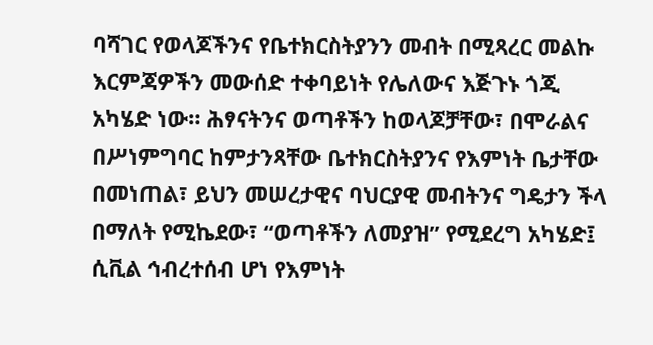ባሻገር የወላጆችንና የቤተክርስትያንን መብት በሚጻረር መልኩ እርምጃዎችን መውሰድ ተቀባይነት የሌለውና እጅጉኑ ጎጂ አካሄድ ነው። ሕፃናትንና ወጣቶችን ከወላጆቻቸው፣ በሞራልና በሥነምግባር ከምታንጻቸው ቤተክርስትያንና የእምነት ቤታቸው በመነጠል፣ ይህን መሠረታዊና ባህርያዊ መብትንና ግዴታን ችላ በማለት የሚኬደው፣ “ወጣቶችን ለመያዝ” የሚደረግ አካሄድ፤ ሲቪል ኅብረተሰብ ሆነ የእምነት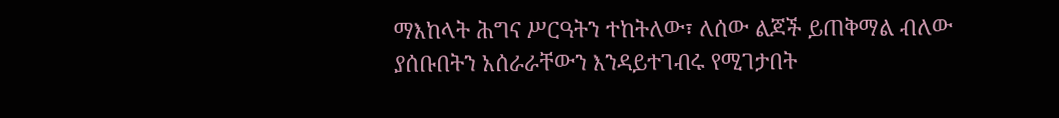ማእከላት ሕግና ሥርዓትን ተከትለው፣ ለሰው ልጆች ይጠቅማል ብለው ያሰቡበትን አሰራራቸውን እንዳይተገብሩ የሚገታበት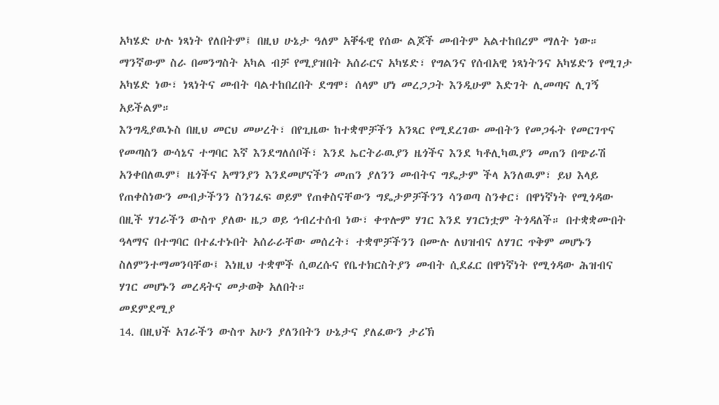አካሄድ ሁሉ ነጻነት የለበትም፤ በዚህ ሁኔታ ዓለም አቐፋዊ የሰው ልጆች መብትም አልተከበረም ማለት ነው። ማንኛውም ስራ በመንግስት አካል ብቻ የሚያዝበት አሰራርና አካሄድ፣ የግልንና የሰብአዊ ነጻነትንና አካሄድን የሚገታ አካሄድ ነው፣ ነጻነትና መብት ባልተከበረበት ደግሞ፣ ሰላም ሆነ መረጋጋት እንዲሁም እድገት ሊመጣና ሊገኝ አይችልም።
እንግዲያዉኑስ በዚህ መርህ መሠረት፣ በየጊዜው ከተቋሞቻችን አንጻር የሚደረገው መብትን የመጋፋት የመርገጥና የመጣስን ውሳኔና ተግባር እኛ እንደግለሰቦች፣ እንደ ኤርትራዉያን ዜጎችና እንደ ካቶሊካዉያን መጠን በጭራሽ አንቀበለዉም፤ ዜጎችና አማንያን እንደመሆናችን መጠን ያለንን መብትና ግዴታም ችላ አንለዉም፣ ይህ እላይ የጠቀስነውን መብታችንን ስንገፈፍ ወይም የጠቀስናቸውን ግዴታዎቻችንን ሳንወጣ ስንቀር፣ በዋነኛነት የሚጎዳው በዚች ሃገራችን ውስጥ ያለው ዜጋ ወይ ኅብረተሰብ ነው፣ ቀጥሎም ሃገር እንደ ሃገርነቷም ትጎዳለች። በተቋቋሙበት ዓላማና በተግባር በተፈተኑበት አሰራራቸው መሰረት፣ ተቋሞቻችንን በሙሉ ለህዝብና ለሃገር ጥቅም መሆኑን ስለምንተማመንባቸው፤ እነዚህ ተቋሞች ሲወረሱና የቤተክርስትያን መብት ሲደፈር በዋነኛነት የሚጎዳው ሕዝብና ሃገር መሆኑን መረዳትና መታወቅ አለበት።
መደምደሚያ
14. በዚህች አገራችን ውስጥ አሁን ያለንበትን ሁኔታና ያለፈውን ታሪኽ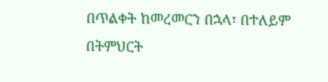በጥልቀት ከመረመርን በኋላ፣ በተለይም በትምህርት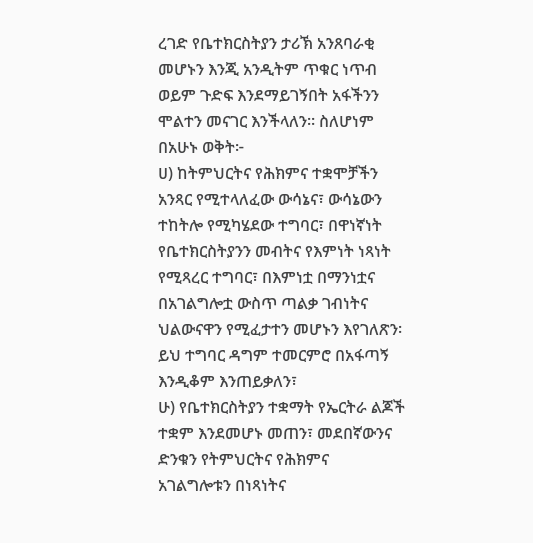ረገድ የቤተክርስትያን ታሪኽ አንጸባራቂ መሆኑን እንጂ አንዲትም ጥቁር ነጥብ ወይም ጉድፍ እንደማይገኝበት አፋችንን ሞልተን መናገር እንችላለን። ስለሆነም በአሁኑ ወቅት፦
ሀ) ከትምህርትና የሕክምና ተቋሞቻችን አንጻር የሚተላለፈው ውሳኔና፣ ውሳኔውን ተከትሎ የሚካሄደው ተግባር፣ በዋነኛነት የቤተክርስትያንን መብትና የእምነት ነጻነት የሚጻረር ተግባር፣ በእምነቷ በማንነቷና በአገልግሎቷ ውስጥ ጣልቃ ገብነትና ህልውናዋን የሚፈታተን መሆኑን እየገለጽን፡ ይህ ተግባር ዳግም ተመርምሮ በአፋጣኝ እንዲቆም እንጠይቃለን፣
ሁ) የቤተክርስትያን ተቋማት የኤርትራ ልጆች ተቋም እንደመሆኑ መጠን፣ መደበኛውንና ድንቁን የትምህርትና የሕክምና አገልግሎቱን በነጻነትና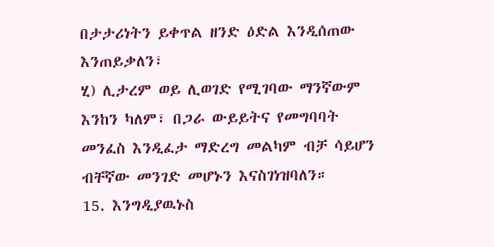በታታሪነትን ይቀጥል ዘንድ ዕድል እንዲሰጠው እንጠይቃለን፣
ሂ) ሊታረም ወይ ሊወገድ የሚገባው ማንኛውም እንከን ካለም፣ በጋራ ውይይትና የመግባባት መንፈስ እንዲፈታ ማድረግ መልካም ብቻ ሳይሆን ብቸኛው መንገድ መሆኑን እናስገነዝባለን።
15. እንግዲያዉኑስ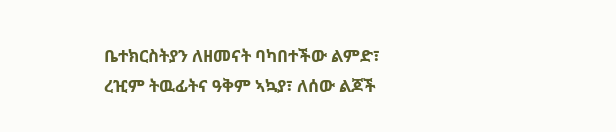ቤተክርስትያን ለዘመናት ባካበተችው ልምድ፣ ረዢም ትዉፊትና ዓቅም ኣኳያ፣ ለሰው ልጆች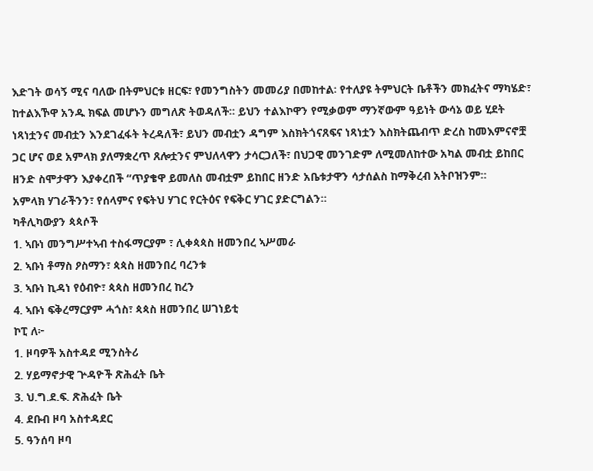እድገት ወሳኝ ሚና ባለው በትምህርቱ ዘርፍ፣ የመንግስትን መመሪያ በመከተል፡ የተለያዩ ትምህርት ቤቶችን መክፈትና ማካሄድ፣ ከተልእኾዋ አንዱ ክፍል መሆኑን መግለጽ ትወዳለች። ይህን ተልእኮዋን የሚቃወም ማንኛውም ዓይነት ውሳኔ ወይ ሂደት ነጻነቷንና መብቷን እንደገፈፋት ትረዳለች፣ ይህን መብቷን ዳግም እስክትጎናጸፍና ነጻነቷን እስክትጨብጥ ድረስ ከመእምናኖቿ ጋር ሆና ወደ አምላክ ያለማቋረጥ ጸሎቷንና ምህለላዋን ታሳርጋለች፣ በህጋዊ መንገድም ለሚመለከተው አካል መብቷ ይከበር ዘንድ ስሞታዋን እያቀረበች “ጥያቄዋ ይመለስ መብቷም ይከበር ዘንድ አቤቱታዋን ሳታሰልስ ከማቅረብ አትቦዝንም።
አምላክ ሃገራችንን፣ የሰላምና የፍትህ ሃገር የርትዕና የፍቅር ሃገር ያድርግልን።
ካቶሊካውያን ጳጳሶች
1. ኣቡነ መንግሥተኣብ ተስፋማርያም ፣ ሊቀጳጳስ ዘመንበረ ኣሥመራ
2. ኣቡነ ቶማስ ዖስማን፣ ጳጳስ ዘመንበረ ባረንቱ
3. ኣቡነ ኪዳነ የዕብዮ፣ ጳጳስ ዘመንበረ ከረን
4. ኣቡነ ፍቅረማርያም ሓጎስ፣ ጳጳስ ዘመንበረ ሠገነይቲ
ኮፒ ለ፦
1. ዞባዎች አስተዳደ ሚንስትሪ
2. ሃይማኖታዊ ጕዳዮች ጽሕፈት ቤት
3. ህ.ግ.ደ.ፍ. ጽሕፈት ቤት
4. ደቡብ ዞባ አስተዳደር
5. ዓንሰባ ዞባ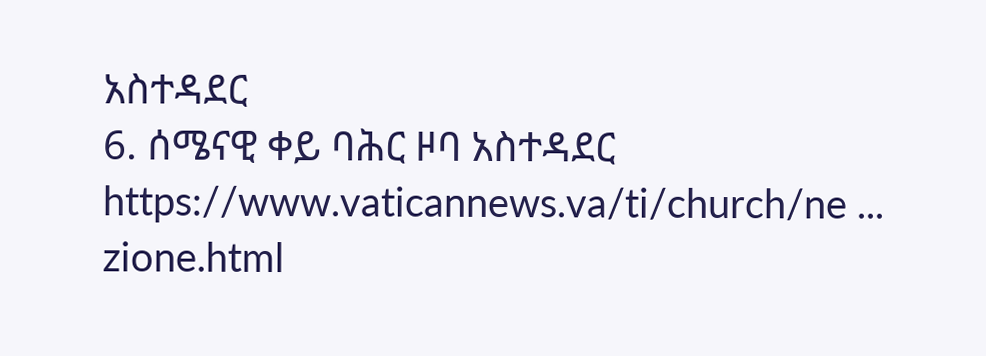አስተዳደር
6. ሰሜናዊ ቀይ ባሕር ዞባ አስተዳደር
https://www.vaticannews.va/ti/church/ne ... zione.html